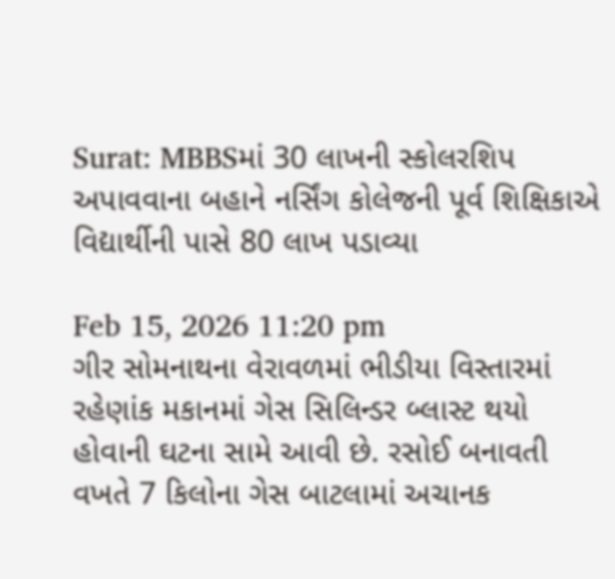Surat: MBBSમાં 30 લાખની સ્કોલરશિપ અપાવવાના બહાને નર્સિંગ કોલેજની પૂર્વ શિક્ષિકાએ વિદ્યાર્થીની પાસે 80 લાખ પડાવ્યા

Feb 15, 2026 11:20 pm
ગીર સોમનાથના વેરાવળમાં ભીડીયા વિસ્તારમાં રહેણાંક મકાનમાં ગેસ સિલિન્ડર બ્લાસ્ટ થયો હોવાની ઘટના સામે આવી છે. રસોઈ બનાવતી વખતે 7 કિલોના ગેસ બાટલામાં અચાનક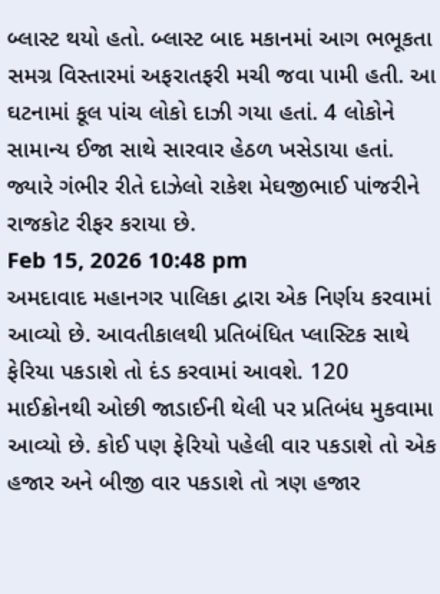બ્લાસ્ટ થયો હતો. બ્લાસ્ટ બાદ મકાનમાં આગ ભભૂકતા સમગ્ર વિસ્તારમાં અફરાતફરી મચી જવા પામી હતી. આ ઘટનામાં કૂલ પાંચ લોકો દાઝી ગયા હતાં. 4 લોકોને સામાન્ય ઈજા સાથે સારવાર હેઠળ ખસેડાયા હતાં. જ્યારે ગંભીર રીતે દાઝેલો રાકેશ મેઘજીભાઈ પાંજરીને રાજકોટ રીફર કરાયા છે.
Feb 15, 2026 10:48 pm
અમદાવાદ મહાનગર પાલિકા દ્વારા એક નિર્ણય કરવામાં આવ્યો છે. આવતીકાલથી પ્રતિબંધિત પ્લાસ્ટિક સાથે ફેરિયા પકડાશે તો દંડ કરવામાં આવશે. 120 માઈક્રોનથી ઓછી જાડાઈની થેલી પર પ્રતિબંધ મુકવામા આવ્યો છે. કોઈ પણ ફેરિયો પહેલી વાર પકડાશે તો એક હજાર અને બીજી વાર પકડાશે તો ત્રણ હજાર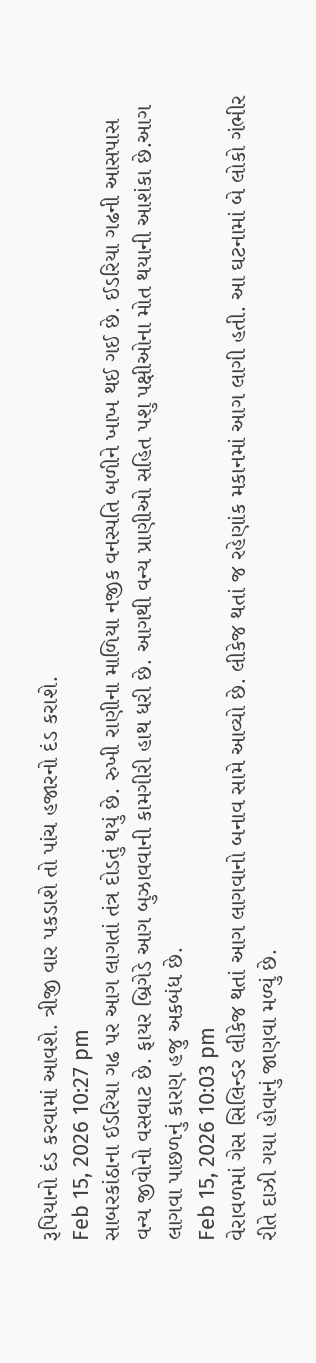રૂપિયાનો દંડ કરવામાં આવશે. ત્રીજી વાર પકડાશે તો પાંચ હજારનો દંડ કરાશે.
Feb 15, 2026 10:27 pm
સાબરકાંઠાના ઈડરિયા ગઢ પર આગ લાગતાં તંત્ર દોડતું થયું છે. રુખી રાણીના માળિયા નજીક વનસ્પતિ બળીને ખાખ થઈ ગઈ છે. ઈડરિયા ગઢની આસપાસ વન્ય જીવોનો વસવાટ છે. ફાયર બ્રિગેડે આગ બુઝાવવાની કામગીરી હાથ ધરી છે. આગથી વન્ય પ્રાણીઓ સહિત પશુ પક્ષીઓના મોત થયાની આશંકા છે.આગ લાગવા પાછળનું કારણ હજુ અકબંધ છે.
Feb 15, 2026 10:03 pm
વેરાવળમાં ગેસ સિલિન્ડર લીકેજ થતાં આગ લાગવાનો બનાવ સામે આવ્યો છે. લીકેજ થતાં જ રહેણાંક મકાનમાં આગ લાગી હતી. આ ઘટનામાં બે લોકો ગંભીર રીતે દાઝી ગયા હોવાનું જાણવા મળ્યું છે.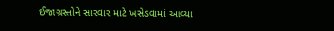ઈજાગ્રસ્તોને સારવાર માટે ખસેડવામાં આવ્યા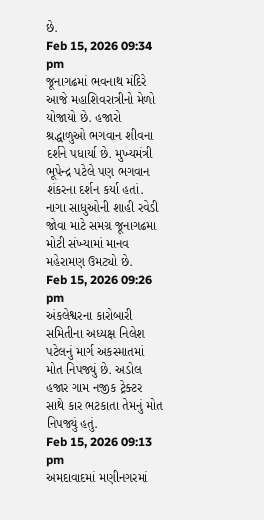છે.
Feb 15, 2026 09:34 pm
જૂનાગઢમાં ભવનાથ મંદિરે આજે મહાશિવરાત્રીનો મેળો યોજાયો છે. હજારો શ્રદ્ધાળુઓ ભગવાન શીવના દર્શને પધાર્યા છે. મુખ્યમંત્રી ભૂપેન્દ્ર પટેલે પણ ભગવાન શંકરના દર્શન કર્યા હતાં. નાગા સાધુઓની શાહી રવેડી જોવા માટે સમગ્ર જૂનાગઢમા મોટી સંખ્યામાં માનવ મહેરામણ ઉમટ્યો છે.
Feb 15, 2026 09:26 pm
અંકલેશ્વરના કારોબારી સમિતીના અધ્યક્ષ નિલેશ પટેલનું માર્ગ અકસ્માતમાં મોત નિપજ્યું છે. અડોલ હજાર ગામ નજીક ટ્રેક્ટર સાથે કાર ભટકાતા તેમનું મોત નિપજ્યું હતું.
Feb 15, 2026 09:13 pm
અમદાવાદમાં મણીનગરમાં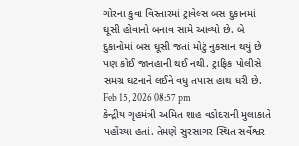ગોરના કુવા વિસ્તારમાં ટ્રાવેલ્સ બસ દુકાનમાં ઘૂસી હોવાનો બનાવ સામે આવ્યો છે. બે દુકાનોમાં બસ ઘૂસી જતાં મોટું નુકસાન થયું છે પણ કોઈ જાનહાની થઈ નથી. ટ્રાફિક પોલીસે સમગ્ર ઘટનાને લઈને વધુ તપાસ હાથ ધરી છે.
Feb 15, 2026 08:57 pm
કેન્દ્રીય ગૃહમંત્રી અમિત શાહ વડોદરાની મુલાકાતે પહોંચ્યા હતાં. તેમણે સુરસાગર સ્થિત સર્વેશ્વર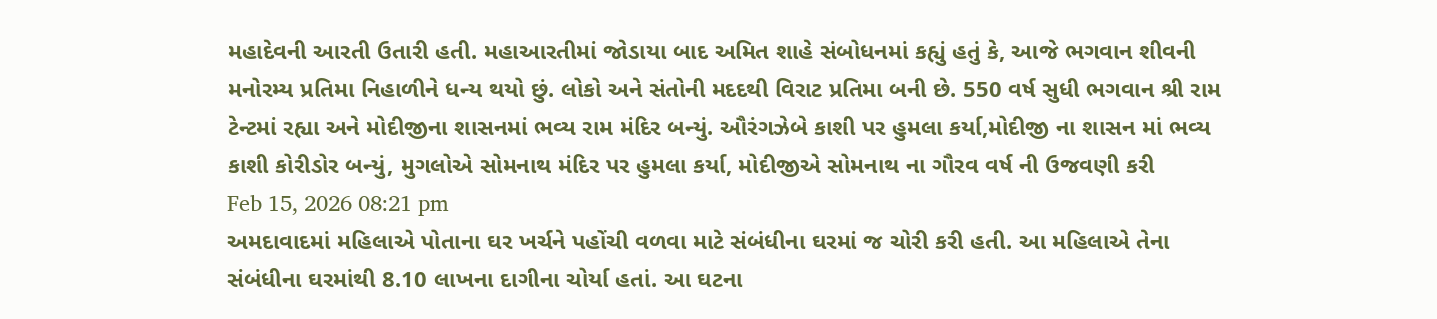મહાદેવની આરતી ઉતારી હતી. મહાઆરતીમાં જોડાયા બાદ અમિત શાહે સંબોધનમાં કહ્યું હતું કે, આજે ભગવાન શીવની મનોરમ્ય પ્રતિમા નિહાળીને ધન્ય થયો છું. લોકો અને સંતોની મદદથી વિરાટ પ્રતિમા બની છે. 550 વર્ષ સુધી ભગવાન શ્રી રામ ટેન્ટમાં રહ્યા અને મોદીજીના શાસનમાં ભવ્ય રામ મંદિર બન્યું. ઔરંગઝેબે કાશી પર હુમલા કર્યા,મોદીજી ના શાસન માં ભવ્ય કાશી કોરીડોર બન્યું, મુગલોએ સોમનાથ મંદિર પર હુમલા કર્યા, મોદીજીએ સોમનાથ ના ગૌરવ વર્ષ ની ઉજવણી કરી
Feb 15, 2026 08:21 pm
અમદાવાદમાં મહિલાએ પોતાના ઘર ખર્ચને પહોંચી વળવા માટે સંબંધીના ઘરમાં જ ચોરી કરી હતી. આ મહિલાએ તેના સંબંધીના ઘરમાંથી 8.10 લાખના દાગીના ચોર્યા હતાં. આ ઘટના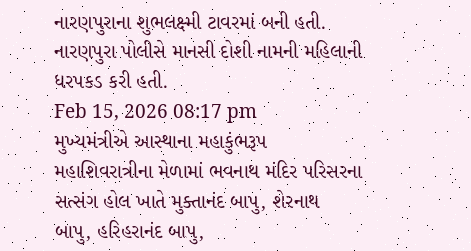નારણપુરાના શુભલક્ષ્મી ટાવરમાં બની હતી. નારણપુરા પોલીસે માનસી દોશી નામની મહિલાની ધરપકડ કરી હતી.
Feb 15, 2026 08:17 pm
મુખ્યમંત્રીએ આસ્થાના મહાકુંભરૂપ મહાશિવરાત્રીના મેળામાં ભવનાથ મંદિર પરિસરના સત્સંગ હોલ ખાતે મુક્તાનંદ બાપુ, શેરનાથ બાપુ, હરિહરાનંદ બાપુ,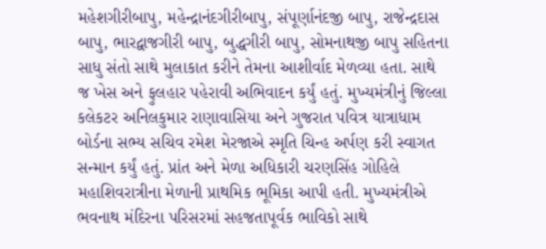મહેશગીરીબાપુ, મહેન્દ્રાનંદગીરીબાપુ, સંપૂર્ણાનંદજી બાપુ, રાજેન્દ્રદાસ બાપુ, ભારદ્વાજગીરી બાપુ, બુદ્ધગીરી બાપુ, સોમનાથજી બાપુ સહિતના સાધુ સંતો સાથે મુલાકાત કરીને તેમના આશીર્વાદ મેળવ્યા હતા. સાથે જ ખેસ અને ફુલહાર પહેરાવી અભિવાદન કર્યું હતું. મુખ્યમંત્રીનું જિલ્લા કલેકટર અનિલકુમાર રાણાવાસિયા અને ગુજરાત પવિત્ર યાત્રાધામ બોર્ડના સભ્ય સચિવ રમેશ મેરજાએ સ્મૃતિ ચિન્હ અર્પણ કરી સ્વાગત સન્માન કર્યું હતું. પ્રાંત અને મેળા અધિકારી ચરણસિંહ ગોહિલે મહાશિવરાત્રીના મેળાની પ્રાથમિક ભૂમિકા આપી હતી. મુખ્યમંત્રીએ ભવનાથ મંદિરના પરિસરમાં સહજતાપૂર્વક ભાવિકો સાથે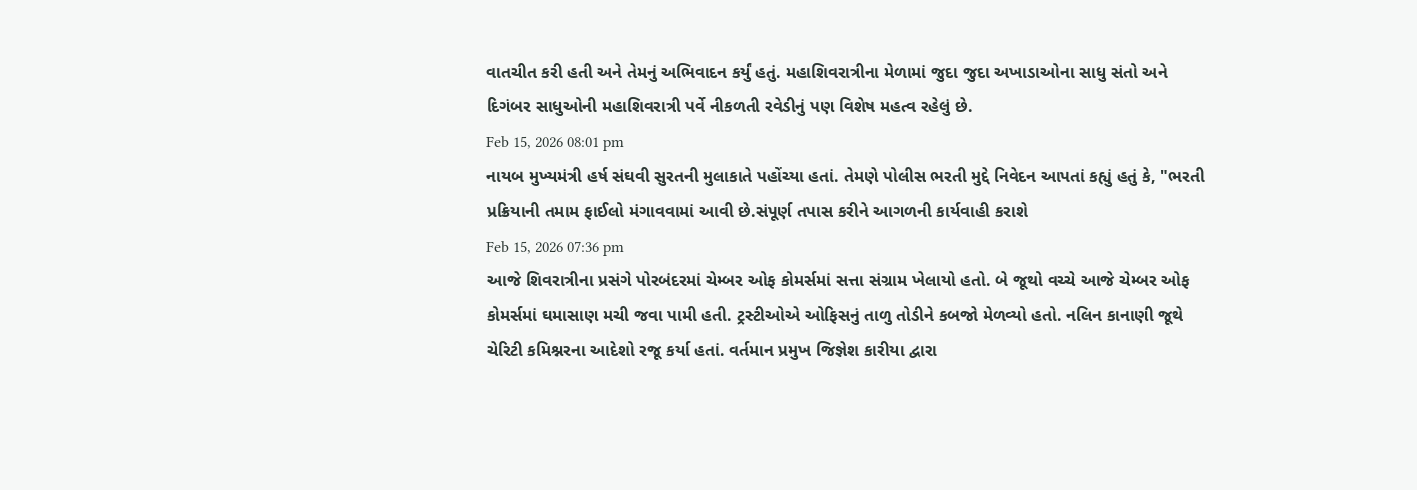વાતચીત કરી હતી અને તેમનું અભિવાદન કર્યું હતું. મહાશિવરાત્રીના મેળામાં જુદા જુદા અખાડાઓના સાધુ સંતો અને દિગંબર સાધુઓની મહાશિવરાત્રી પર્વે નીકળતી રવેડીનું પણ વિશેષ મહત્વ રહેલું છે.
Feb 15, 2026 08:01 pm
નાયબ મુખ્યમંત્રી હર્ષ સંઘવી સુરતની મુલાકાતે પહોંચ્યા હતાં. તેમણે પોલીસ ભરતી મુદ્દે નિવેદન આપતાં કહ્યું હતું કે, "ભરતી પ્રક્રિયાની તમામ ફાઈલો મંગાવવામાં આવી છે.સંપૂર્ણ તપાસ કરીને આગળની કાર્યવાહી કરાશે
Feb 15, 2026 07:36 pm
આજે શિવરાત્રીના પ્રસંગે પોરબંદરમાં ચેમ્બર ઓફ કોમર્સમાં સત્તા સંગ્રામ ખેલાયો હતો. બે જૂથો વચ્ચે આજે ચેમ્બર ઓફ કોમર્સમાં ઘમાસાણ મચી જવા પામી હતી. ટ્રસ્ટીઓએ ઓફિસનું તાળુ તોડીને કબજો મેળવ્યો હતો. નલિન કાનાણી જૂથે ચેરિટી કમિશ્નરના આદેશો રજૂ કર્યા હતાં. વર્તમાન પ્રમુખ જિજ્ઞેશ કારીયા દ્વારા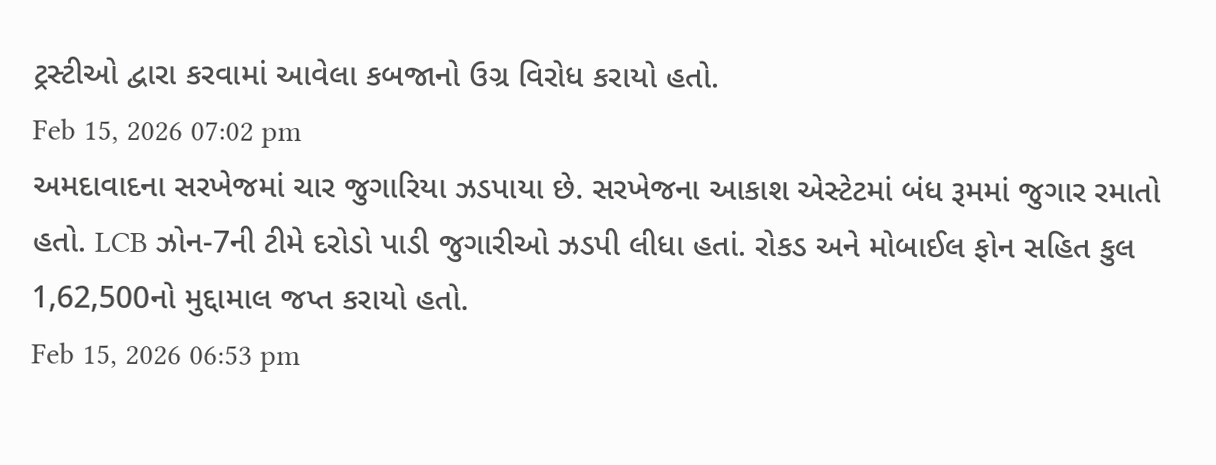ટ્રસ્ટીઓ દ્વારા કરવામાં આવેલા કબજાનો ઉગ્ર વિરોધ કરાયો હતો.
Feb 15, 2026 07:02 pm
અમદાવાદના સરખેજમાં ચાર જુગારિયા ઝડપાયા છે. સરખેજના આકાશ એસ્ટેટમાં બંધ રૂમમાં જુગાર રમાતો હતો. LCB ઝોન-7ની ટીમે દરોડો પાડી જુગારીઓ ઝડપી લીધા હતાં. રોકડ અને મોબાઈલ ફોન સહિત કુલ 1,62,500નો મુદ્દામાલ જપ્ત કરાયો હતો.
Feb 15, 2026 06:53 pm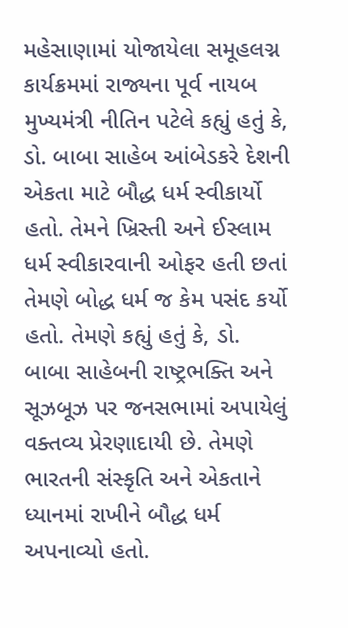મહેસાણામાં યોજાયેલા સમૂહલગ્ન કાર્યક્રમમાં રાજ્યના પૂર્વ નાયબ મુખ્યમંત્રી નીતિન પટેલે કહ્યું હતું કે, ડો. બાબા સાહેબ આંબેડકરે દેશની એકતા માટે બૌદ્ધ ધર્મ સ્વીકાર્યો હતો. તેમને ખ્રિસ્તી અને ઈસ્લામ ધર્મ સ્વીકારવાની ઓફર હતી છતાં તેમણે બોદ્ધ ધર્મ જ કેમ પસંદ કર્યો હતો. તેમણે કહ્યું હતું કે, ડો. બાબા સાહેબની રાષ્ટ્રભક્તિ અને સૂઝબૂઝ પર જનસભામાં અપાયેલું વક્તવ્ય પ્રેરણાદાયી છે. તેમણે ભારતની સંસ્કૃતિ અને એકતાને ધ્યાનમાં રાખીને બૌદ્ધ ધર્મ અપનાવ્યો હતો.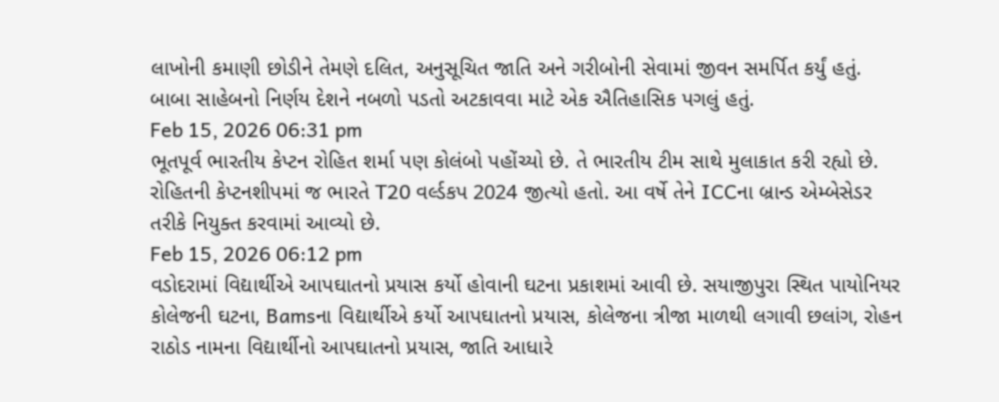લાખોની કમાણી છોડીને તેમણે દલિત, અનુસૂચિત જાતિ અને ગરીબોની સેવામાં જીવન સમર્પિત કર્યું હતું. બાબા સાહેબનો નિર્ણય દેશને નબળો પડતો અટકાવવા માટે એક ઐતિહાસિક પગલું હતું.
Feb 15, 2026 06:31 pm
ભૂતપૂર્વ ભારતીય કેપ્ટન રોહિત શર્મા પણ કોલંબો પહોંચ્યો છે. તે ભારતીય ટીમ સાથે મુલાકાત કરી રહ્યો છે. રોહિતની કેપ્ટનશીપમાં જ ભારતે T20 વર્લ્ડકપ 2024 જીત્યો હતો. આ વર્ષે તેને ICCના બ્રાન્ડ એમ્બેસેડર તરીકે નિયુક્ત કરવામાં આવ્યો છે.
Feb 15, 2026 06:12 pm
વડોદરામાં વિદ્યાર્થીએ આપઘાતનો પ્રયાસ કર્યો હોવાની ઘટના પ્રકાશમાં આવી છે. સયાજીપુરા સ્થિત પાયોનિયર કોલેજની ઘટના, Bamsના વિદ્યાર્થીએ કર્યો આપઘાતનો પ્રયાસ, કોલેજના ત્રીજા માળથી લગાવી છલાંગ, રોહન રાઠોડ નામના વિદ્યાર્થીનો આપઘાતનો પ્રયાસ, જાતિ આધારે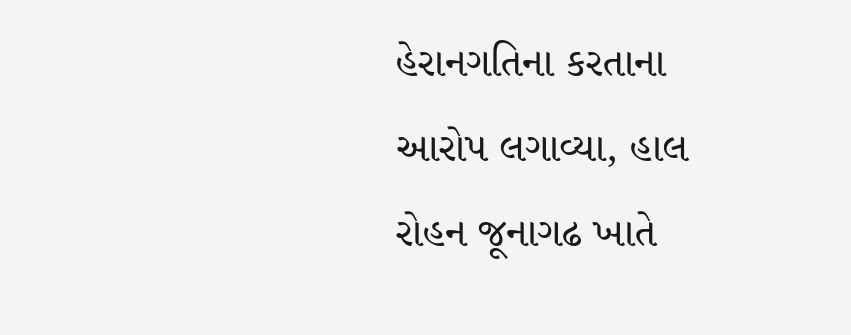હેરાનગતિના કરતાના આરોપ લગાવ્યા, હાલ રોહન જૂનાગઢ ખાતે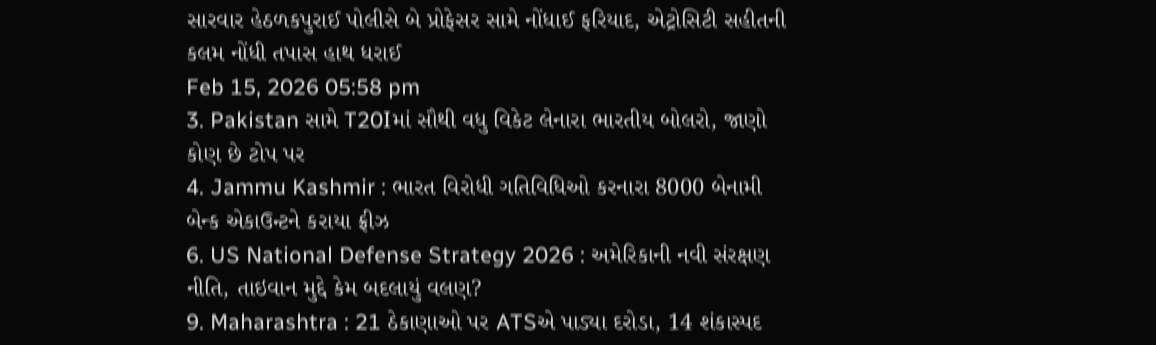સારવાર હેઠળકપુરાઈ પોલીસે બે પ્રોફેસર સામે નોંધાઈ ફરિયાદ, એટ્રોસિટી સહીતની કલમ નોંધી તપાસ હાથ ધરાઈ
Feb 15, 2026 05:58 pm
3. Pakistan સામે T20Iમાં સૌથી વધુ વિકેટ લેનારા ભારતીય બોલરો, જાણો કોણ છે ટોપ પર
4. Jammu Kashmir : ભારત વિરોધી ગતિવિધિઓ કરનારા 8000 બેનામી બેન્ક એકાઉન્ટને કરાયા ફ્રીઝ
6. US National Defense Strategy 2026 : અમેરિકાની નવી સંરક્ષણ નીતિ, તાઇવાન મુદ્દે કેમ બદલાયું વલણ?
9. Maharashtra : 21 ઠેકાણાઓ પર ATSએ પાડ્યા દરોડા, 14 શંકાસ્પદ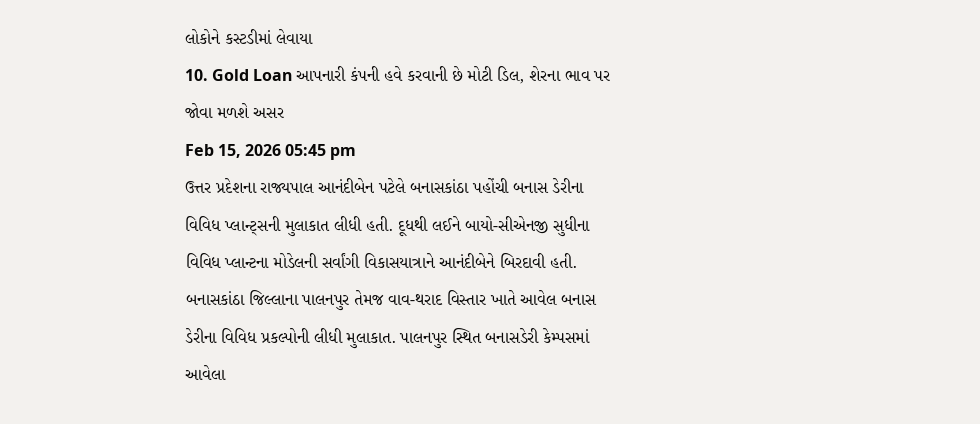લોકોને કસ્ટડીમાં લેવાયા
10. Gold Loan આપનારી કંપની હવે કરવાની છે મોટી ડિલ, શેરના ભાવ પર જોવા મળશે અસર
Feb 15, 2026 05:45 pm
ઉત્તર પ્રદેશના રાજ્યપાલ આનંદીબેન પટેલે બનાસકાંઠા પહોંચી બનાસ ડેરીના વિવિધ પ્લાન્ટ્સની મુલાકાત લીધી હતી. દૂધથી લઈને બાયો-સીએનજી સુધીના વિવિધ પ્લાન્ટના મોડેલની સર્વાંગી વિકાસયાત્રાને આનંદીબેને બિરદાવી હતી. બનાસકાંઠા જિલ્લાના પાલનપુર તેમજ વાવ-થરાદ વિસ્તાર ખાતે આવેલ બનાસ ડેરીના વિવિધ પ્રકલ્પોની લીધી મુલાકાત. પાલનપુર સ્થિત બનાસડેરી કેમ્પસમાં આવેલા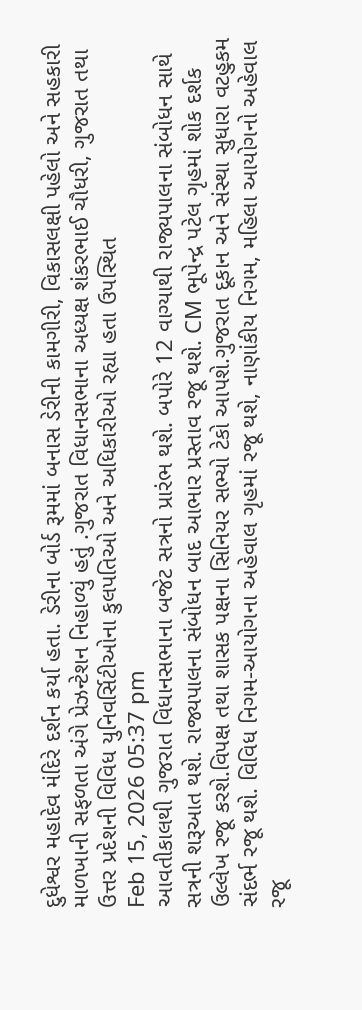દુધેશ્વર મહાદેવ મંદિરે દર્શન કર્યા હતા. ડેરીના બોર્ડ રૂમમાં બનાસ ડેરીની કામગીરી, વિકાસલક્ષી પહેલો અને સહકારી માળખાની સફળતા અંગે પ્રેઝન્ટેશન નિહાળ્યું હતું .ગુજરાત વિધાનસભાના અધ્યક્ષ શંકરભાઈ ચૌધરી, ગુજરાત તથા ઉત્તર પ્રદેશની વિવિધ યુનિવર્સિટીઓના કુલપતિઓ અને અધિકારીઓ રહ્યા હતા ઉપસ્થિત
Feb 15, 2026 05:37 pm
આવતીકાલથી ગુજરાત વિધાનસભાના બજેટ સત્રનો પ્રારંભ થશે. બપોરે 12 વાગ્યાથી રાજ્યપાલના સંબોધન સાથે સત્રની શરૂઆત થશે. રાજ્યપાલના સંબોધન બાદ આભાર પ્રસ્તાવ રજૂ થશે. CM ભૂપેન્દ્ર પટેલ ગૃહમાં શોક દર્શક ઉલ્લેખ રજૂ કરશે.વિપક્ષ તથા શાસક પક્ષના સિનિયર સભ્યો ટેકો આપશે.ગુજરાત દૂકાન અને સંસ્થા સુધારા વટહુકમ સંદર્ભ રજૂ થશે. વિવિધ નિગમ-આયોગના અહેવાલ ગૃહમાં રજૂ થશે, નાણાંકીય નિગમ, મહિલા આયોગનો અહેવાલ રજૂ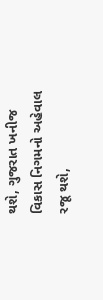થશે, ગુજરાત ખનીજ વિકાસ નિગમનો અહેવાલ રજૂ થશે,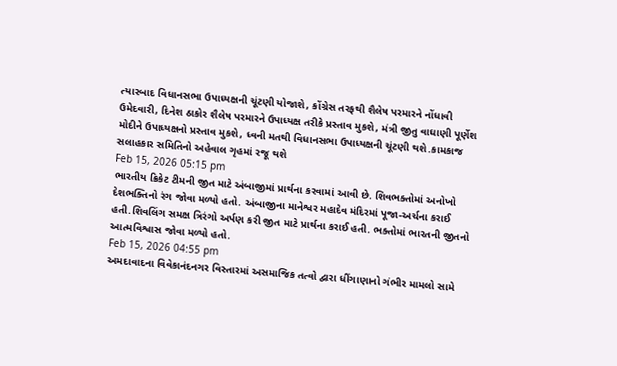ત્યારબાદ વિધાનસભા ઉપાધ્યક્ષની ચૂંટણી યોજાશે, કોંગ્રેસ તરફથી શૈલેષ પરમારને નોંધાવી ઉમેદવારી, દિનેશ ઠાકોર શૈલેષ પરમારને ઉપાધ્યક્ષ તરીકે પ્રસ્તાવ મુકશે, મંત્રી જીતુ વાઘાણી પૂર્ણેશ મોદીને ઉપાધ્યક્ષનો પ્રસ્તાવ મુકશે, ધ્વની મતથી વિધાનસભા ઉપાધ્યક્ષની ચૂંટણી થશે.કામકાજ સલાહકાર સમિતિનો અહેવાલ ગૃહમાં રજૂ થશે
Feb 15, 2026 05:15 pm
ભારતીય ક્રિકેટ ટીમની જીત માટે અંબાજીમાં પ્રાર્થના કરવામાં આવી છે. શિવભક્તોમાં અનોખો દેશભક્તિનો રંગ જોવા મળ્યો હતો. અંબાજીના માનેશ્વર મહાદેવ મંદિરમાં પૂજા-અર્ચના કરાઈ હતી.શિવલિંગ સમક્ષ ત્રિરંગો અર્પણ કરી જીત માટે પ્રાર્થના કરાઈ હતી. ભક્તોમાં ભારતની જીતનો આત્મવિશ્વાસ જોવા મળ્યો હતો.
Feb 15, 2026 04:55 pm
અમદાવાદના વિવેકાનંદનગર વિસ્તારમાં અસમાજિક તત્વો દ્વારા ધીંગાણાનો ગંભીર મામલો સામે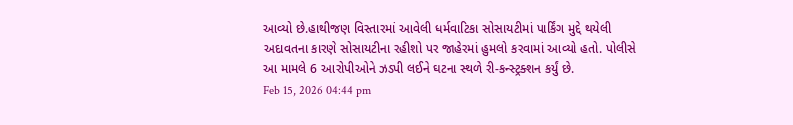આવ્યો છે.હાથીજણ વિસ્તારમાં આવેલી ધર્મવાટિકા સોસાયટીમાં પાર્કિંગ મુદ્દે થયેલી અદાવતના કારણે સોસાયટીના રહીશો પર જાહેરમાં હુમલો કરવામાં આવ્યો હતો. પોલીસે આ મામલે 6 આરોપીઓને ઝડપી લઈને ઘટના સ્થળે રી-કન્સ્ટ્રક્શન કર્યું છે.
Feb 15, 2026 04:44 pm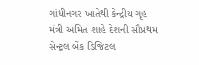ગાંધીનગર ખાતેથી કેન્દ્રીય ગૃહ મંત્રી અમિત શાહે દેશની સૌપ્રથમ સેન્ટ્રલ બેંક ડિજિટલ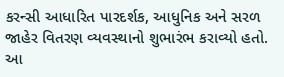કરન્સી આધારિત પારદર્શક, આધુનિક અને સરળ જાહેર વિતરણ વ્યવસ્થાનો શુભારંભ કરાવ્યો હતો. આ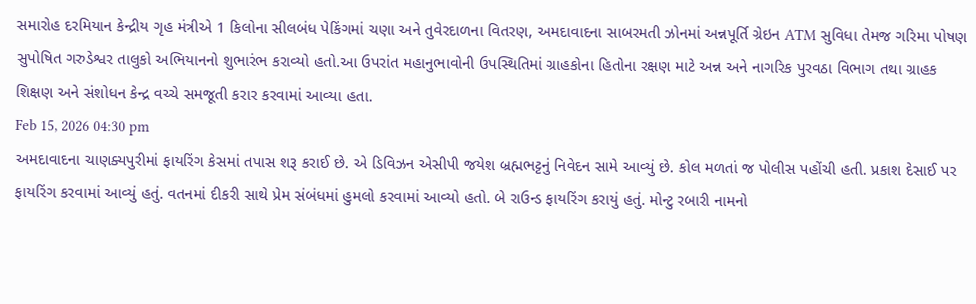સમારોહ દરમિયાન કેન્દ્રીય ગૃહ મંત્રીએ 1 કિલોના સીલબંધ પેકિંગમાં ચણા અને તુવેરદાળના વિતરણ, અમદાવાદના સાબરમતી ઝોનમાં અન્નપૂર્તિ ગ્રેઇન ATM સુવિધા તેમજ ગરિમા પોષણ સુપોષિત ગરુડેશ્વર તાલુકો અભિયાનનો શુભારંભ કરાવ્યો હતો.આ ઉપરાંત મહાનુભાવોની ઉપસ્થિતિમાં ગ્રાહકોના હિતોના રક્ષણ માટે અન્ન અને નાગરિક પુરવઠા વિભાગ તથા ગ્રાહક શિક્ષણ અને સંશોધન કેન્દ્ર વચ્ચે સમજૂતી કરાર કરવામાં આવ્યા હતા.
Feb 15, 2026 04:30 pm
અમદાવાદના ચાણક્યપુરીમાં ફાયરિંગ કેસમાં તપાસ શરૂ કરાઈ છે. એ ડિવિઝન એસીપી જયેશ બ્રહ્મભટ્ટનું નિવેદન સામે આવ્યું છે. કોલ મળતાં જ પોલીસ પહોંચી હતી. પ્રકાશ દેસાઈ પર ફાયરિંગ કરવામાં આવ્યું હતું. વતનમાં દીકરી સાથે પ્રેમ સંબંધમાં હુમલો કરવામાં આવ્યો હતો. બે રાઉન્ડ ફાયરિંગ કરાયું હતું. મોન્ટુ રબારી નામનો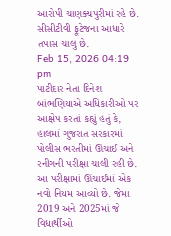આરોપી ચાણક્યપુરીમાં રહે છે. સીસીટીવી ફૂટેજના આધારે તપાસ ચાલુ છે.
Feb 15, 2026 04:19 pm
પાટીદાર નેતા દિનેશ બાંભણિયાએ અધિકારીઓ પર આક્ષેપ કરતાં કહ્યું હતું કે, હાલમાં ગુજરાત સરકારમાં પોલીસ ભરતીમાં ઊંચાઈ અને રનીગની પરીક્ષા ચાલી રહી છે. આ પરીક્ષામાં ઊંચાઈમાં એક નવો નિયમ આવ્યો છે. જેમા 2019 અને 2025માં જે વિદ્યાર્થીઓ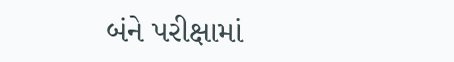બંને પરીક્ષામાં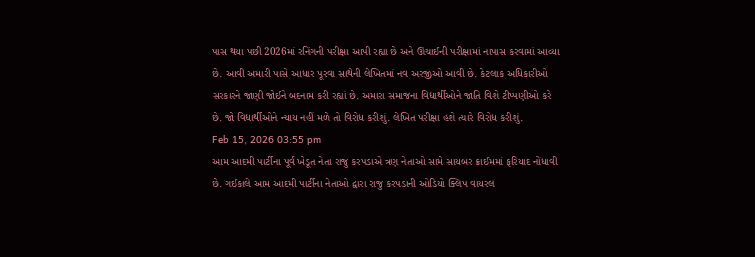પાસ થયા પછી 2026માં રનિંગની પરીક્ષા આપી રહ્યા છે અને ઊંચાઈની પરીક્ષામાં નાપાસ કરવામાં આવ્યા છે. આવી અમારી પાસે આધાર પૂરવા સાથેની લેખિતમાં નવ અરજીઓ આવી છે. કેટલાક અધિકારીઓ સરકારને જાણી જોઈને બદનામ કરી રહ્યાં છે. અમારા સમાજના વિદ્યાર્થીઓને જાતિ વિશે ટીપ્પણીઓ કરે છે. જો વિદ્યાર્થીઓને ન્યાય નહીં મળે તો વિરોધ કરીશું. લેખિત પરીક્ષા હશે ત્યારે વિરોધ કરીશું.
Feb 15, 2026 03:55 pm
આમ આદમી પાર્ટીના પૂર્વ ખેડૂત નેતા રાજુ કરપડાએ ત્રણ નેતાઓ સામે સાયબર ક્રાઈમમાં ફરિયાદ નોંધાવી છે. ગઈકાલે આમ આદમી પાર્ટીના નેતાઓ દ્વારા રાજુ કરપડાની ઓડિયો ક્લિપ વાયરલ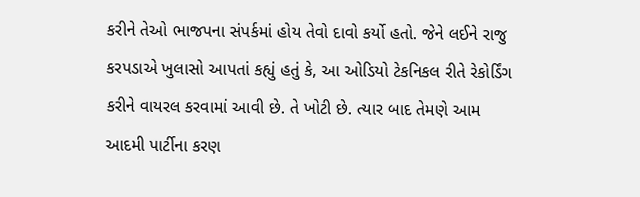કરીને તેઓ ભાજપના સંપર્કમાં હોય તેવો દાવો કર્યો હતો. જેને લઈને રાજુ કરપડાએ ખુલાસો આપતાં કહ્યું હતું કે, આ ઓડિયો ટેકનિકલ રીતે રેકોર્ડિંગ કરીને વાયરલ કરવામાં આવી છે. તે ખોટી છે. ત્યાર બાદ તેમણે આમ આદમી પાર્ટીના કરણ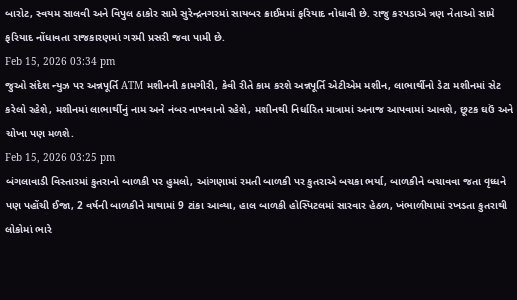બારોટ, સ્વયમ સાલવી અને વિપુલ ઠાકોર સામે સુરેન્દ્રનગરમાં સાયબર ક્રાઈમમાં ફરિયાદ નોધાવી છે. રાજુ કરપડાએ ત્રણ નેતાઓ સામે ફરિયાદ નોંધાવતા રાજકારણમાં ગરમી પ્રસરી જવા પામી છે.
Feb 15, 2026 03:34 pm
જુઓ સંદેશ ન્યુઝ પર અન્નપૂર્તિ ATM મશીનની કામગીરી, કેવી રીતે કામ કરશે અન્નપૂર્તિ એટીએમ મશીન, લાભાર્થીનો ડેટા મશીનમાં સેટ કરેલો રહેશે, મશીનમાં લાભાર્થીનું નામ અને નંબર નાખવાનો રહેશે, મશીનથી નિર્ધારિત માત્રામાં અનાજ આપવામાં આવશે, છૂટક ઘઉં અને ચોખા પણ મળશે.
Feb 15, 2026 03:25 pm
બંગલાવાડી વિસ્તારમાં કુતરાનો બાળકી પર હુમલો, આંગણામાં રમતી બાળકી પર કુતરાએ બચકા ભર્યા, બાળકીને બચાવવા જતા વૃધ્ધને પણ પહોંચી ઈજા, 2 વર્ષની બાળકીને માથામાં 9 ટાંકા આવ્યા, હાલ બાળકી હોસ્પિટલમાં સારવાર હેઠળ, ખંભાળીયામાં રખડતા કુતરાથી લોકોમાં ભારે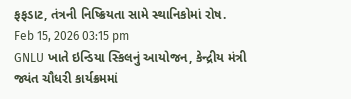ફફડાટ, તંત્રની નિષ્ક્રિયતા સામે સ્થાનિકોમાં રોષ.
Feb 15, 2026 03:15 pm
GNLU ખાતે ઇન્ડિયા સ્કિલનું આયોજન, કેન્દ્રીય મંત્રી જ્યંત ચૌધરી કાર્યક્રમમાં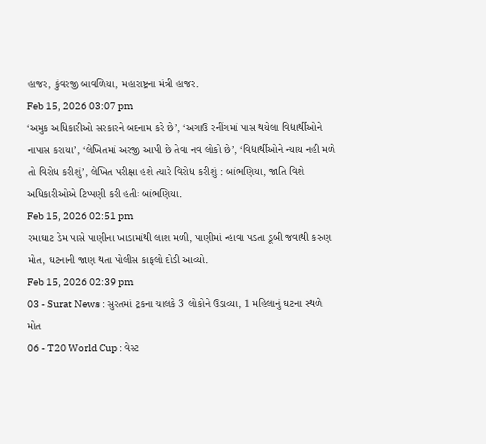હાજર, કુંવરજી બાવળિયા, મહારાષ્ટ્રના મંત્રી હાજર.
Feb 15, 2026 03:07 pm
‘અમુક અધિકારીઓ સરકારને બદનામ કરે છે’, ‘અગાઉ રનીંગમાં પાસ થયેલા વિદ્યાર્થીઓને નાપાસ કરાયા’, ‘લેખિતમાં અરજી આપી છે તેવા નવ લોકો છે’, ‘વિદ્યાર્થીઓને ન્યાય નહી મળે તો વિરોધ કરીશું’, લેખિત પરીક્ષા હશે ત્યારે વિરોધ કરીશું : બાંભણિયા, જાતિ વિશે અધિકારીઓએ ટિપ્પણી કરી હતીઃ બાંભણિયા.
Feb 15, 2026 02:51 pm
રમાઘાટ ડેમ પાસે પાણીના ખાડામાંથી લાશ મળી, પાણીમાં ન્હાવા પડતા ડૂબી જવાથી કરુણ મોત, ઘટનાની જાણ થતા પોલીસ કાફલો દોડી આવ્યો.
Feb 15, 2026 02:39 pm
03 - Surat News : સુરતમાં ટ્રકના ચાલકે 3 લોકોને ઉડાવ્યા, 1 મહિલાનું ઘટના સ્થળે મોત
06 - T20 World Cup : વેસ્ટ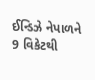ઈન્ડિઝે નેપાળને 9 વિકેટથી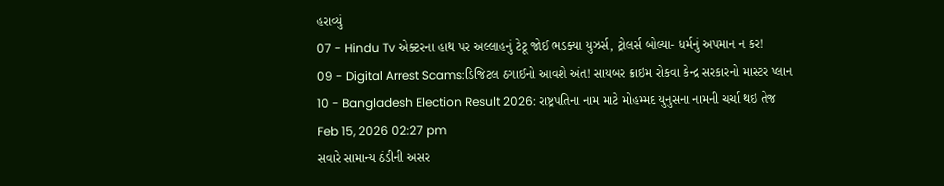હરાવ્યું
07 - Hindu Tv એક્ટરના હાથ પર અલ્લાહનું ટેટૂ જોઈ ભડક્યા યુઝર્સ, ટ્રોલર્સ બોલ્યા- ધર્મનું અપમાન ન કર!
09 - Digital Arrest Scams:ડિજિટલ ઠગાઈનો આવશે અંત! સાયબર ક્રાઇમ રોકવા કેન્દ્ર સરકારનો માસ્ટર પ્લાન
10 - Bangladesh Election Result 2026: રાષ્ટ્રપતિના નામ માટે મોહમ્મદ યુનુસના નામની ચર્ચા થઇ તેજ
Feb 15, 2026 02:27 pm
સવારે સામાન્ય ઠંડીની અસર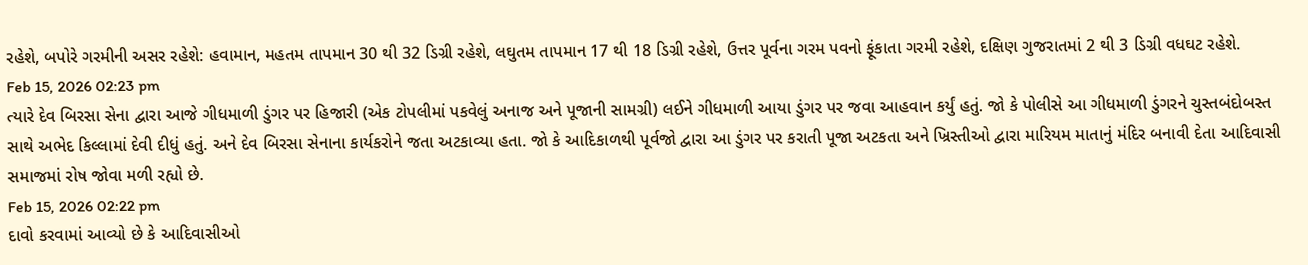રહેશે, બપોરે ગરમીની અસર રહેશે: હવામાન, મહતમ તાપમાન 30 થી 32 ડિગ્રી રહેશે, લઘુતમ તાપમાન 17 થી 18 ડિગ્રી રહેશે, ઉત્તર પૂર્વના ગરમ પવનો ફૂંકાતા ગરમી રહેશે, દક્ષિણ ગુજરાતમાં 2 થી 3 ડિગ્રી વધઘટ રહેશે.
Feb 15, 2026 02:23 pm
ત્યારે દેવ બિરસા સેના દ્વારા આજે ગીધમાળી ડુંગર પર હિજારી (એક ટોપલીમાં પકવેલું અનાજ અને પૂજાની સામગ્રી) લઈને ગીધમાળી આયા ડુંગર પર જવા આહવાન કર્યું હતું. જો કે પોલીસે આ ગીધમાળી ડુંગરને ચુસ્તબંદોબસ્ત સાથે અભેદ કિલ્લામાં દેવી દીધું હતું. અને દેવ બિરસા સેનાના કાર્યકરોને જતા અટકાવ્યા હતા. જો કે આદિકાળથી પૂર્વજો દ્વારા આ ડુંગર પર કરાતી પૂજા અટકતા અને ખ્રિસ્તીઓ દ્વારા મારિયમ માતાનું મંદિર બનાવી દેતા આદિવાસી સમાજમાં રોષ જોવા મળી રહ્યો છે.
Feb 15, 2026 02:22 pm
દાવો કરવામાં આવ્યો છે કે આદિવાસીઓ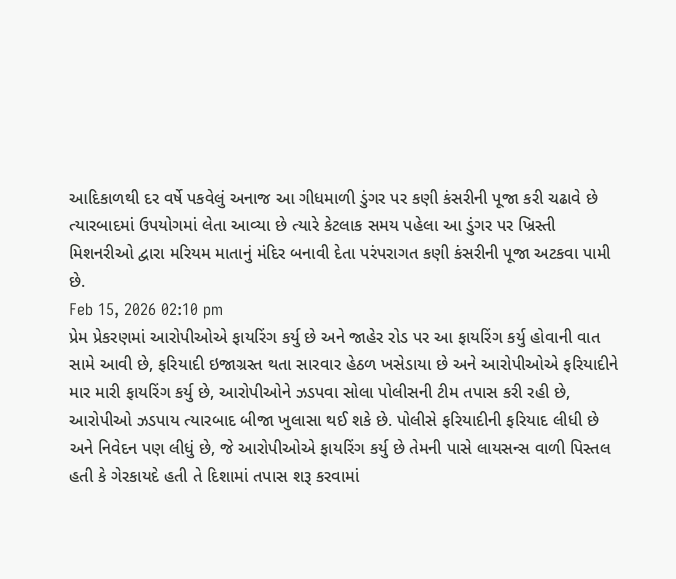આદિકાળથી દર વર્ષે પકવેલું અનાજ આ ગીધમાળી ડુંગર પર કણી કંસરીની પૂજા કરી ચઢાવે છે ત્યારબાદમાં ઉપયોગમાં લેતા આવ્યા છે ત્યારે કેટલાક સમય પહેલા આ ડુંગર પર ખ્રિસ્તી મિશનરીઓ દ્વારા મરિયમ માતાનું મંદિર બનાવી દેતા પરંપરાગત કણી કંસરીની પૂજા અટકવા પામી છે.
Feb 15, 2026 02:10 pm
પ્રેમ પ્રેકરણમાં આરોપીઓએ ફાયરિંગ કર્યુ છે અને જાહેર રોડ પર આ ફાયરિંગ કર્યુ હોવાની વાત સામે આવી છે, ફરિયાદી ઇજાગ્રસ્ત થતા સારવાર હેઠળ ખસેડાયા છે અને આરોપીઓએ ફરિયાદીને માર મારી ફાયરિંગ કર્યુ છે, આરોપીઓને ઝડપવા સોલા પોલીસની ટીમ તપાસ કરી રહી છે, આરોપીઓ ઝડપાય ત્યારબાદ બીજા ખુલાસા થઈ શકે છે. પોલીસે ફરિયાદીની ફરિયાદ લીધી છે અને નિવેદન પણ લીધું છે, જે આરોપીઓએ ફાયરિંગ કર્યુ છે તેમની પાસે લાયસન્સ વાળી પિસ્તલ હતી કે ગેરકાયદે હતી તે દિશામાં તપાસ શરૂ કરવામાં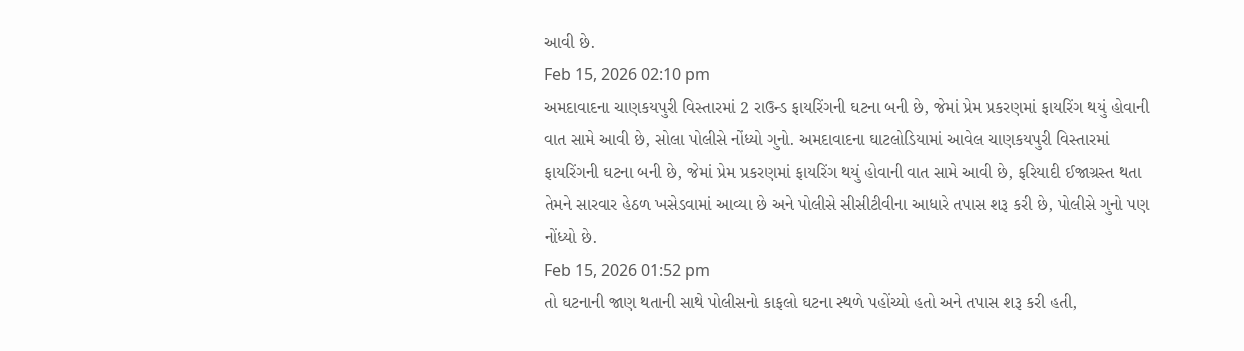આવી છે.
Feb 15, 2026 02:10 pm
અમદાવાદના ચાણકયપુરી વિસ્તારમાં 2 રાઉન્ડ ફાયરિંગની ઘટના બની છે, જેમાં પ્રેમ પ્રકરણમાં ફાયરિંગ થયું હોવાની વાત સામે આવી છે, સોલા પોલીસે નોંધ્યો ગુનો. અમદાવાદના ઘાટલોડિયામાં આવેલ ચાણકયપુરી વિસ્તારમાં ફાયરિંગની ઘટના બની છે, જેમાં પ્રેમ પ્રકરણમાં ફાયરિંગ થયું હોવાની વાત સામે આવી છે, ફરિયાદી ઈજાગ્રસ્ત થતા તેમને સારવાર હેઠળ ખસેડવામાં આવ્યા છે અને પોલીસે સીસીટીવીના આધારે તપાસ શરૂ કરી છે, પોલીસે ગુનો પણ નોંધ્યો છે.
Feb 15, 2026 01:52 pm
તો ઘટનાની જાણ થતાની સાથે પોલીસનો કાફલો ઘટના સ્થળે પહોંચ્યો હતો અને તપાસ શરૂ કરી હતી,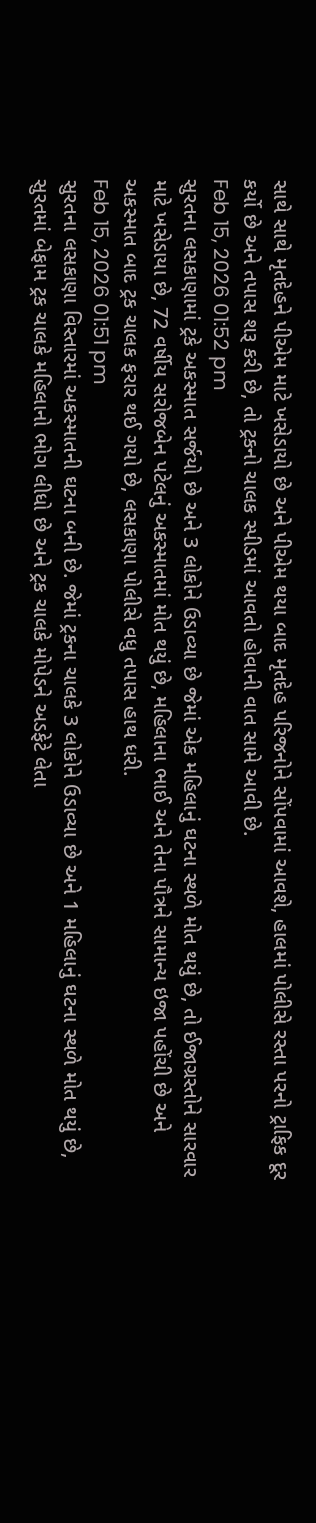સાથે સાથે મૃતદેહને પીએમ માટે ખસેડાયો છે અને પીએમ થયા બાદ મૃતદેહ પરિજનોને સોંપવામાં આવશે, હાલમાં પોલીસે રસ્તા પરનો ટ્રાફિક દૂર કર્યો છે અને તપાસ શરૂ કરી છે, તો ટ્રકનો ચાલક સ્પીડમાં આવતો હોવાની વાત સામે આવી છે.
Feb 15, 2026 01:52 pm
સુરતના લસકાણામાં ટ્રકે અકસ્માત સર્જયો છે અને 3 લોકોને ઉડાવ્યા છે જેમાં એક મહિલાનું ઘટના સ્થળે મોત થયું છે, તો ઈજાગ્રસ્તોને સારવાર માટે ખસેડાયા છે, 72 વર્ષીય સરોજબેન પટેલનું અકસ્માતમાં મોત થયું છે, મહિલાના ભાઈ અને તેના પૌત્રને સામાન્ય ઇજા પહોંચી છે અને અકસ્માત બાદ ટ્રક ચાલક ફરાર થઈ ગયો છે, લસકાણા પોલીસે વધુ તપાસ હાથ ધરી.
Feb 15, 2026 01:51 pm
સુરતના લસકાણા વિસ્તારમાં અકસ્માતની ઘટના બની છે. જેમાં ટ્રકના ચાલકે 3 લોકોને ઉડાવ્યા છે અને 1 મહિલાનું ઘટના સ્થળે મોત થયું છે, સુરતમાં બેફામ ટ્રક ચાલકે મહિલાનો ભોગ લીધો છે અને ટ્રક ચાલકે મોપેડને અડફેટે લેતા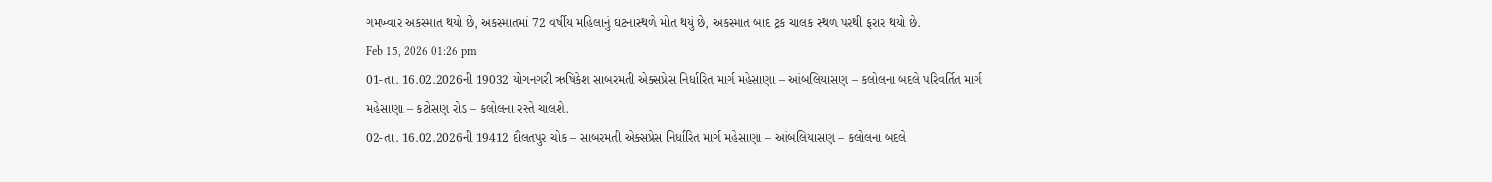ગમખ્વાર અકસ્માત થયો છે, અકસ્માતમાં 72 વર્ષીય મહિલાનું ઘટનાસ્થળે મોત થયું છે, અકસ્માત બાદ ટ્રક ચાલક સ્થળ પરથી ફરાર થયો છે.
Feb 15, 2026 01:26 pm
01-તા. 16.02.2026ની 19032 યોગનગરી ઋષિકેશ સાબરમતી એક્સપ્રેસ નિર્ધારિત માર્ગ મહેસાણા – આંબલિયાસણ – કલોલના બદલે પરિવર્તિત માર્ગ મહેસાણા – કટોસણ રોડ – કલોલના રસ્તે ચાલશે.
02-તા. 16.02.2026ની 19412 દૌલતપુર ચોક – સાબરમતી એક્સપ્રેસ નિર્ધારિત માર્ગ મહેસાણા – આંબલિયાસણ – કલોલના બદલે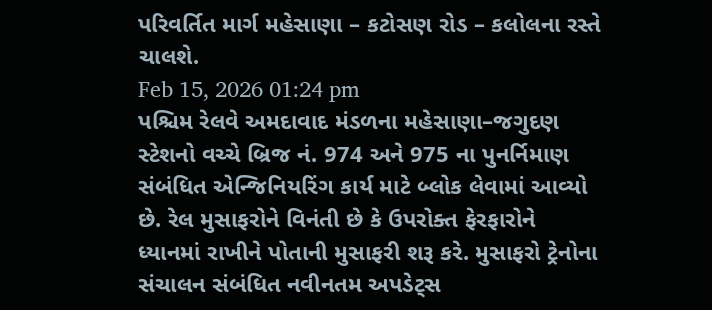પરિવર્તિત માર્ગ મહેસાણા – કટોસણ રોડ – કલોલના રસ્તે ચાલશે.
Feb 15, 2026 01:24 pm
પશ્ચિમ રેલવે અમદાવાદ મંડળના મહેસાણા–જગુદણ સ્ટેશનો વચ્ચે બ્રિજ નં. 974 અને 975 ના પુનર્નિમાણ સંબંધિત એન્જિનિયરિંગ કાર્ય માટે બ્લોક લેવામાં આવ્યો છે. રેલ મુસાફરોને વિનંતી છે કે ઉપરોક્ત ફેરફારોને ધ્યાનમાં રાખીને પોતાની મુસાફરી શરૂ કરે. મુસાફરો ટ્રેનોના સંચાલન સંબંધિત નવીનતમ અપડેટ્સ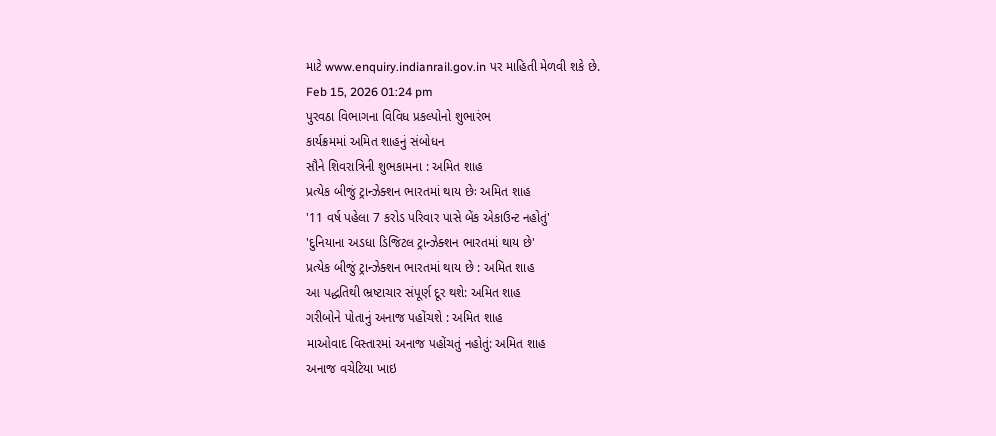માટે www.enquiry.indianrail.gov.in પર માહિતી મેળવી શકે છે.
Feb 15, 2026 01:24 pm
પુરવઠા વિભાગના વિવિધ પ્રકલ્પોનો શુભારંભ
કાર્યક્રમમાં અમિત શાહનું સંબોધન
સૌને શિવરાત્રિની શુભકામના : અમિત શાહ
પ્રત્યેક બીજું ટ્રાન્ઝેક્શન ભારતમાં થાય છેઃ અમિત શાહ
'11 વર્ષ પહેલા 7 કરોડ પરિવાર પાસે બેંક એકાઉન્ટ નહોતું'
'દુનિયાના અડધા ડિજિટલ ટ્રાન્ઝેક્શન ભારતમાં થાય છે'
પ્રત્યેક બીજું ટ્રાન્ઝેક્શન ભારતમાં થાય છે : અમિત શાહ
આ પદ્ધતિથી ભ્રષ્ટાચાર સંપૂર્ણ દૂર થશે: અમિત શાહ
ગરીબોને પોતાનું અનાજ પહોંચશે : અમિત શાહ
માઓવાદ વિસ્તારમાં અનાજ પહોંચતું નહોતું: અમિત શાહ
અનાજ વચેટિયા ખાઇ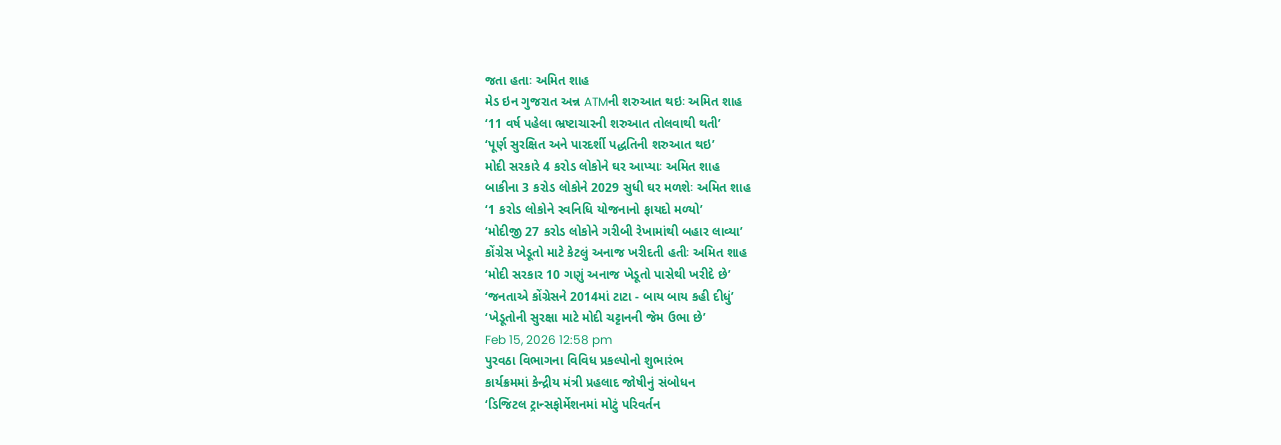જતા હતાઃ અમિત શાહ
મેડ ઇન ગુજરાત અન્ન ATMની શરુઆત થઇઃ અમિત શાહ
‘11 વર્ષ પહેલા ભ્રષ્ટાચારની શરુઆત તોલવાથી થતી’
‘પૂર્ણ સુરક્ષિત અને પારદર્શી પદ્ધતિની શરુઆત થઇ’
મોદી સરકારે 4 કરોડ લોકોને ઘર આપ્યાઃ અમિત શાહ
બાકીના 3 કરોડ લોકોને 2029 સુધી ઘર મળશેઃ અમિત શાહ
‘1 કરોડ લોકોને સ્વનિધિ યોજનાનો ફાયદો મળ્યો’
‘મોદીજી 27 કરોડ લોકોને ગરીબી રેખામાંથી બહાર લાવ્યા’
કોંગ્રેસ ખેડૂતો માટે કેટલું અનાજ ખરીદતી હતીઃ અમિત શાહ
‘મોદી સરકાર 10 ગણું અનાજ ખેડૂતો પાસેથી ખરીદે છે’
‘જનતાએ કોંગ્રેસને 2014માં ટાટા - બાય બાય કહી દીધું’
‘ખેડૂતોની સુરક્ષા માટે મોદી ચટ્ટાનની જેમ ઉભા છે’
Feb 15, 2026 12:58 pm
પુરવઠા વિભાગના વિવિધ પ્રકલ્પોનો શુભારંભ
કાર્યક્રમમાં કેન્દ્રીય મંત્રી પ્રહલાદ જોષીનું સંબોધન
‘ડિજિટલ ટ્રાન્સફોર્મેશનમાં મોટું પરિવર્તન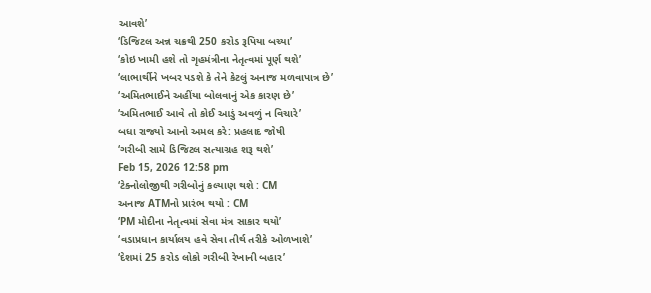આવશે’
‘ડિજિટલ અન્ન ચક્રથી 250 કરોડ રૂપિયા બચ્યા’
‘કોઇ ખામી હશે તો ગૃહમંત્રીના નેતૃત્વમાં પૂર્ણ થશે’
‘લાભાર્થીને ખબર પડશે કે તેને કેટલું અનાજ મળવાપાત્ર છે’
‘અમિતભાઈને અહીંયા બોલવાનું એક કારણ છે’
‘અમિતભાઈ આવે તો કોઈ આડું અવળું ન વિચારે’
બધા રાજ્યો આનો અમલ કરે: પ્રહલાદ જોષી
‘ગરીબી સામે ડિજિટલ સત્યાગ્રહ શરૂ થશે’
Feb 15, 2026 12:58 pm
‘ટેક્નોલોજીથી ગરીબોનું કલ્યાણ થશે : CM
અનાજ ATMનો પ્રારંભ થયો : CM
‘PM મોદીના નેતૃત્વમાં સેવા મંત્ર સાકાર થયો’
‘વડાપ્રધાન કાર્યાલય હવે સેવા તીર્થ તરીકે ઓળખાશે’
‘દેશમાં 25 કરોડ લોકો ગરીબી રેખાની બહાર’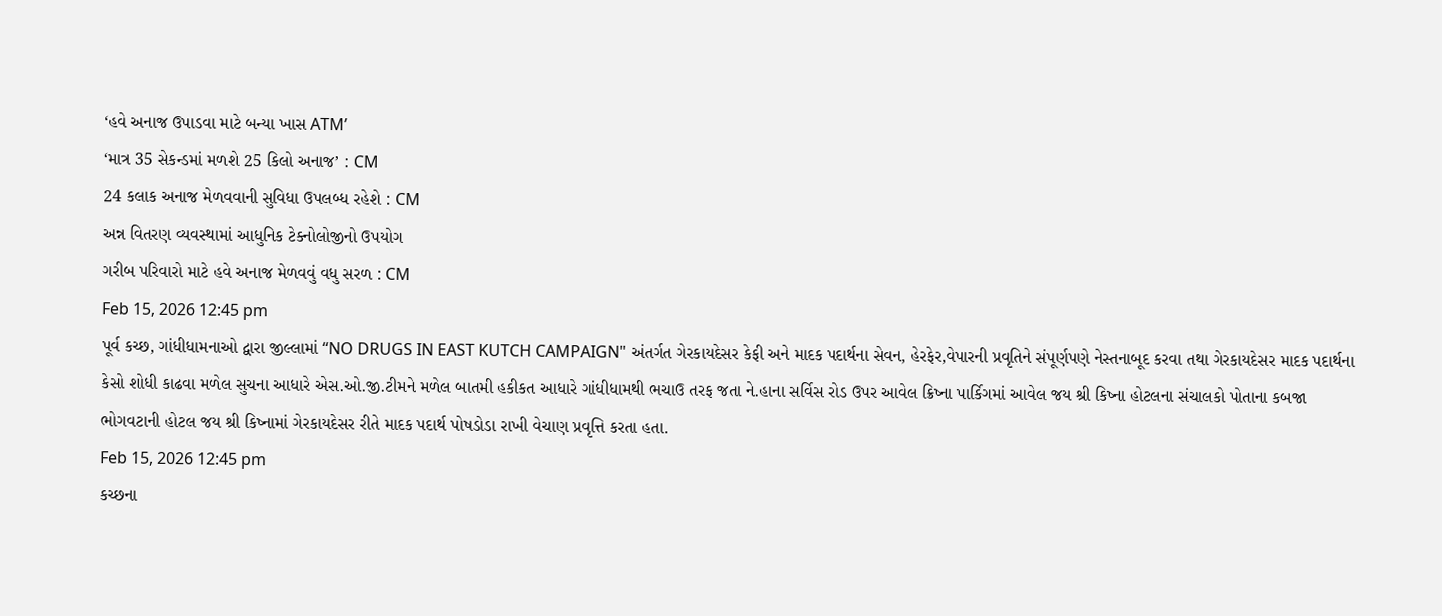‘હવે અનાજ ઉપાડવા માટે બન્યા ખાસ ATM’
‘માત્ર 35 સેકન્ડમાં મળશે 25 કિલો અનાજ’ : CM
24 કલાક અનાજ મેળવવાની સુવિધા ઉપલબ્ધ રહેશે : CM
અન્ન વિતરણ વ્યવસ્થામાં આધુનિક ટેક્નોલોજીનો ઉપયોગ
ગરીબ પરિવારો માટે હવે અનાજ મેળવવું વધુ સરળ : CM
Feb 15, 2026 12:45 pm
પૂર્વ કચ્છ, ગાંધીધામનાઓ દ્વારા જીલ્લામાં “NO DRUGS IN EAST KUTCH CAMPAIGN" અંતર્ગત ગેરકાયદેસર કેફી અને માદક પદાર્થના સેવન, હેરફેર,વેપારની પ્રવૃતિને સંપૂર્ણપણે નેસ્તનાબૂદ કરવા તથા ગેરકાયદેસર માદક પદાર્થના કેસો શોધી કાઢવા મળેલ સુચના આધારે એસ.ઓ.જી.ટીમને મળેલ બાતમી હકીકત આધારે ગાંધીધામથી ભચાઉ તરફ જતા ને.હાના સર્વિસ રોડ ઉપર આવેલ ક્રિષ્ના પાર્કિગમાં આવેલ જય શ્રી કિષ્ના હોટલના સંચાલકો પોતાના કબજા ભોગવટાની હોટલ જય શ્રી કિષ્નામાં ગેરકાયદેસર રીતે માદક પદાર્થ પોષડોડા રાખી વેચાણ પ્રવૃત્તિ કરતા હતા.
Feb 15, 2026 12:45 pm
કચ્છના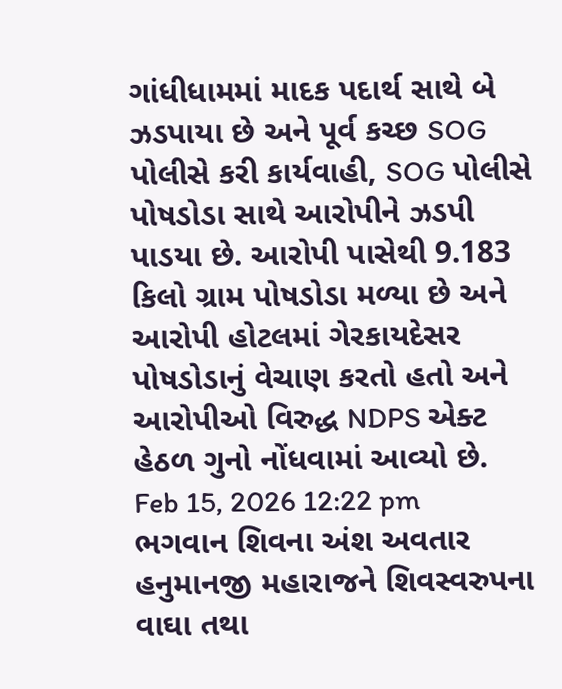ગાંધીધામમાં માદક પદાર્થ સાથે બે ઝડપાયા છે અને પૂર્વ કચ્છ SOG પોલીસે કરી કાર્યવાહી, SOG પોલીસે પોષડોડા સાથે આરોપીને ઝડપી પાડયા છે. આરોપી પાસેથી 9.183 કિલો ગ્રામ પોષડોડા મળ્યા છે અને આરોપી હોટલમાં ગેરકાયદેસર પોષડોડાનું વેચાણ કરતો હતો અને આરોપીઓ વિરુદ્ધ NDPS એક્ટ હેઠળ ગુનો નોંધવામાં આવ્યો છે.
Feb 15, 2026 12:22 pm
ભગવાન શિવના અંશ અવતાર હનુમાનજી મહારાજને શિવસ્વરુપના વાઘા તથા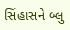સિંહાસને બ્લુ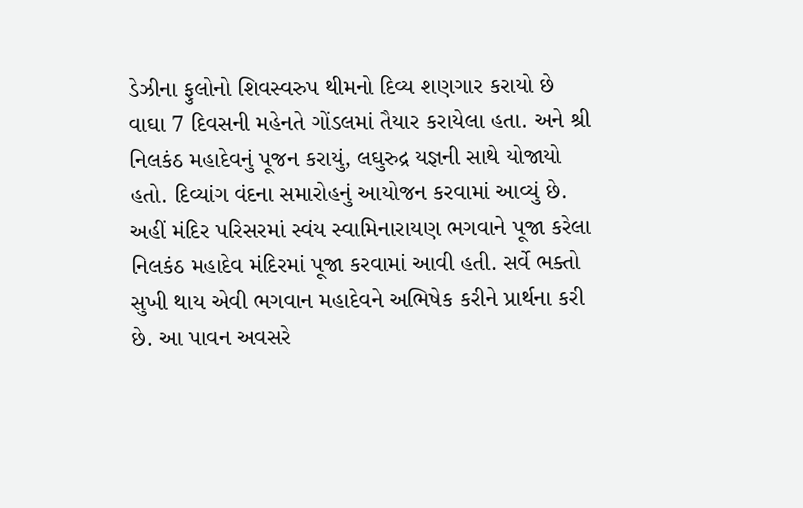ડેઝીના ફુલોનો શિવસ્વરુપ થીમનો દિવ્ય શણગાર કરાયો છે વાઘા 7 દિવસની મહેનતે ગોંડલમાં તૈયાર કરાયેલા હતા. અને શ્રી નિલકંઠ મહાદેવનું પૂજન કરાયું, લઘુરુદ્ર યજ્ઞની સાથે યોજાયો હતો. દિવ્યાંગ વંદના સમારોહનું આયોજન કરવામાં આવ્યું છે. અહીં મંદિર પરિસરમાં સ્વંય સ્વામિનારાયણ ભગવાને પૂજા કરેલા નિલકંઠ મહાદેવ મંદિરમાં પૂજા કરવામાં આવી હતી. સર્વે ભક્તો સુખી થાય એવી ભગવાન મહાદેવને અભિષેક કરીને પ્રાર્થના કરી છે. આ પાવન અવસરે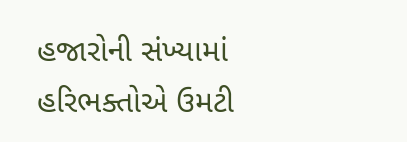હજારોની સંખ્યામાં હરિભક્તોએ ઉમટી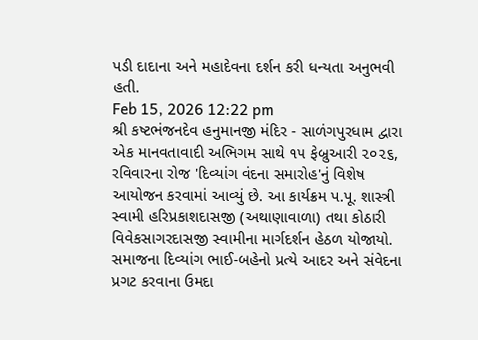પડી દાદાના અને મહાદેવના દર્શન કરી ધન્યતા અનુભવી હતી.
Feb 15, 2026 12:22 pm
શ્રી કષ્ટભંજનદેવ હનુમાનજી મંદિર - સાળંગપુરધામ દ્વારા એક માનવતાવાદી અભિગમ સાથે ૧૫ ફેબ્રુઆરી ૨૦૨૬, રવિવારના રોજ 'દિવ્યાંગ વંદના સમારોહ'નું વિશેષ આયોજન કરવામાં આવ્યું છે. આ કાર્યક્રમ પ.પૂ. શાસ્ત્રી સ્વામી હરિપ્રકાશદાસજી (અથાણાવાળા) તથા કોઠારી વિવેકસાગરદાસજી સ્વામીના માર્ગદર્શન હેઠળ યોજાયો. સમાજના દિવ્યાંગ ભાઈ-બહેનો પ્રત્યે આદર અને સંવેદના પ્રગટ કરવાના ઉમદા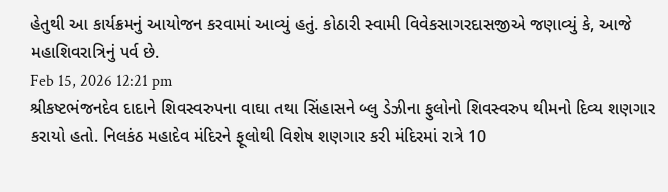હેતુથી આ કાર્યક્રમનું આયોજન કરવામાં આવ્યું હતું. કોઠારી સ્વામી વિવેકસાગરદાસજીએ જણાવ્યું કે, આજે મહાશિવરાત્રિનું પર્વ છે.
Feb 15, 2026 12:21 pm
શ્રીકષ્ટભંજનદેવ દાદાને શિવસ્વરુપના વાઘા તથા સિંહાસને બ્લુ ડેઝીના ફુલોનો શિવસ્વરુપ થીમનો દિવ્ય શણગાર કરાયો હતો. નિલકંઠ મહાદેવ મંદિરને ફૂલોથી વિશેષ શણગાર કરી મંદિરમાં રાત્રે 10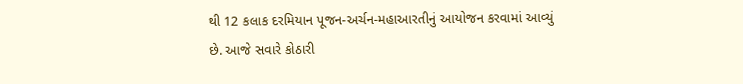થી 12 કલાક દરમિયાન પૂજન-અર્ચન-મહાઆરતીનું આયોજન કરવામાં આવ્યું છે. આજે સવારે કોઠારી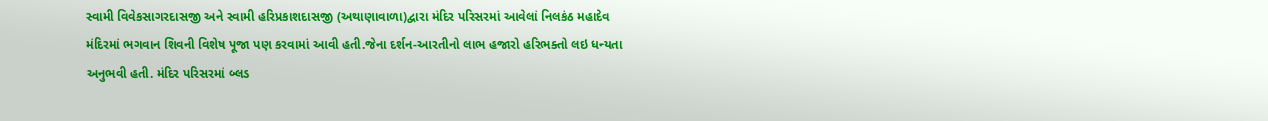સ્વામી વિવેકસાગરદાસજી અને સ્વામી હરિપ્રકાશદાસજી (અથાણાવાળા)દ્વારા મંદિર પરિસરમાં આવેલાં નિલકંઠ મહાદેવ મંદિરમાં ભગવાન શિવની વિશેષ પૂજા પણ કરવામાં આવી હતી.જેના દર્શન-આરતીનો લાભ હજારો હરિભક્તો લઇ ધન્યતા અનુભવી હતી. મંદિર પરિસરમાં બ્લડ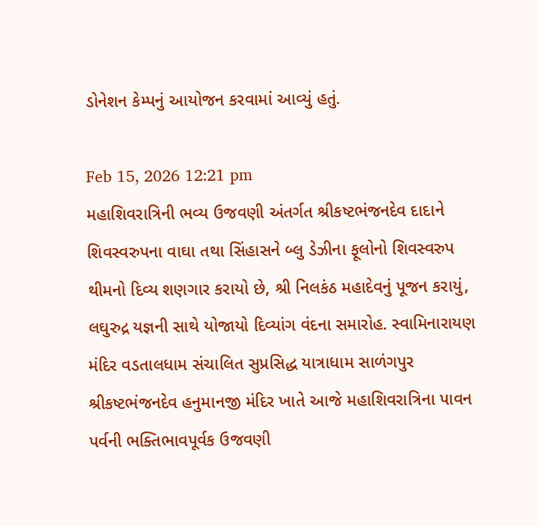ડોનેશન કેમ્પનું આયોજન કરવામાં આવ્યું હતું.

Feb 15, 2026 12:21 pm
મહાશિવરાત્રિની ભવ્ય ઉજવણી અંતર્ગત શ્રીકષ્ટભંજનદેવ દાદાને શિવસ્વરુપના વાઘા તથા સિંહાસને બ્લુ ડેઝીના ફૂલોનો શિવસ્વરુપ થીમનો દિવ્ય શણગાર કરાયો છે, શ્રી નિલકંઠ મહાદેવનું પૂજન કરાયું, લઘુરુદ્ર યજ્ઞની સાથે યોજાયો દિવ્યાંગ વંદના સમારોહ. સ્વામિનારાયણ મંદિર વડતાલધામ સંચાલિત સુપ્રસિદ્ધ યાત્રાધામ સાળંગપુર શ્રીકષ્ટભંજનદેવ હનુમાનજી મંદિર ખાતે આજે મહાશિવરાત્રિના પાવન પર્વની ભક્તિભાવપૂર્વક ઉજવણી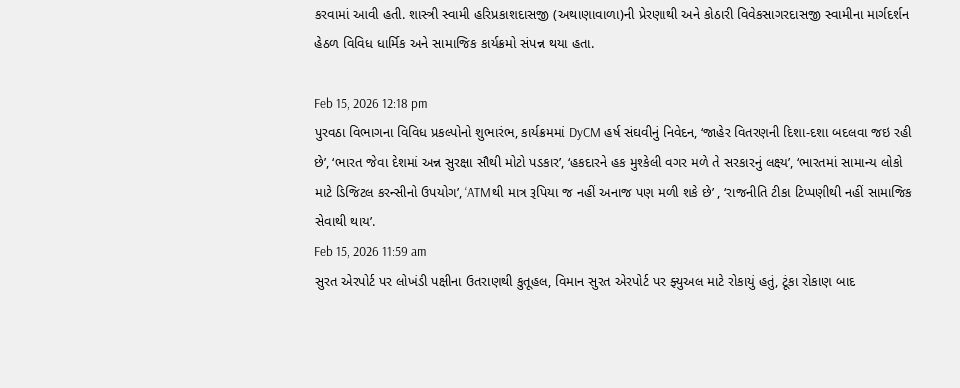કરવામાં આવી હતી. શાસ્ત્રી સ્વામી હરિપ્રકાશદાસજી (અથાણાવાળા)ની પ્રેરણાથી અને કોઠારી વિવેકસાગરદાસજી સ્વામીના માર્ગદર્શન હેઠળ વિવિધ ધાર્મિક અને સામાજિક કાર્યક્રમો સંપન્ન થયા હતા.

Feb 15, 2026 12:18 pm
પુરવઠા વિભાગના વિવિધ પ્રકલ્પોનો શુભારંભ, કાર્યક્રમમાં DyCM હર્ષ સંઘવીનું નિવેદન, ‘જાહેર વિતરણની દિશા-દશા બદલવા જઇ રહી છે’, ‘ભારત જેવા દેશમાં અન્ન સુરક્ષા સૌથી મોટો પડકાર’, ‘હકદારને હક મુશ્કેલી વગર મળે તે સરકારનું લક્ષ્ય’, ‘ભારતમાં સામાન્ય લોકો માટે ડિજિટલ કરન્સીનો ઉપયોગ’, ‘ATMથી માત્ર રૂપિયા જ નહીં અનાજ પણ મળી શકે છે’ , ‘રાજનીતિ ટીકા ટિપ્પણીથી નહીં સામાજિક સેવાથી થાય’.
Feb 15, 2026 11:59 am
સુરત એરપોર્ટ પર લોખંડી પક્ષીના ઉતરાણથી કુતૂહલ, વિમાન સુરત એરપોર્ટ પર ફ્યુઅલ માટે રોકાયું હતું, ટૂંકા રોકાણ બાદ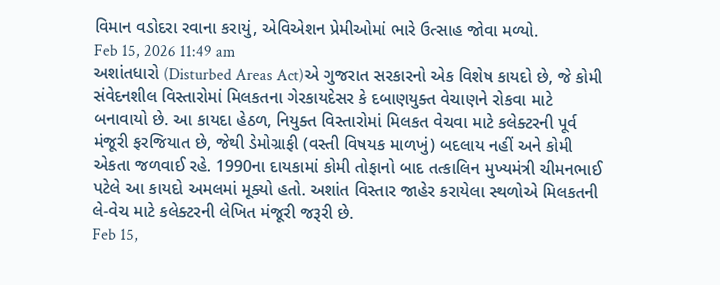વિમાન વડોદરા રવાના કરાયું, એવિએશન પ્રેમીઓમાં ભારે ઉત્સાહ જોવા મળ્યો.
Feb 15, 2026 11:49 am
અશાંતધારો (Disturbed Areas Act)એ ગુજરાત સરકારનો એક વિશેષ કાયદો છે, જે કોમી સંવેદનશીલ વિસ્તારોમાં મિલકતના ગેરકાયદેસર કે દબાણયુક્ત વેચાણને રોકવા માટે બનાવાયો છે. આ કાયદા હેઠળ, નિયુક્ત વિસ્તારોમાં મિલકત વેચવા માટે કલેક્ટરની પૂર્વ મંજૂરી ફરજિયાત છે, જેથી ડેમોગ્રાફી (વસ્તી વિષયક માળખું) બદલાય નહીં અને કોમી એકતા જળવાઈ રહે. 1990ના દાયકામાં કોમી તોફાનો બાદ તત્કાલિન મુખ્યમંત્રી ચીમનભાઈ પટેલે આ કાયદો અમલમાં મૂક્યો હતો. અશાંત વિસ્તાર જાહેર કરાયેલા સ્થળોએ મિલકતની લે-વેચ માટે કલેક્ટરની લેખિત મંજૂરી જરૂરી છે.
Feb 15,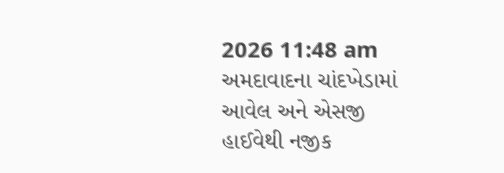2026 11:48 am
અમદાવાદના ચાંદખેડામાં આવેલ અને એસજી હાઈવેથી નજીક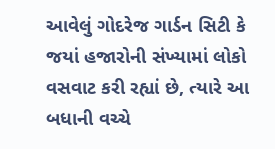આવેલું ગોદરેજ ગાર્ડન સિટી કે જયાં હજારોની સંખ્યામાં લોકો વસવાટ કરી રહ્યાં છે, ત્યારે આ બધાની વચ્ચે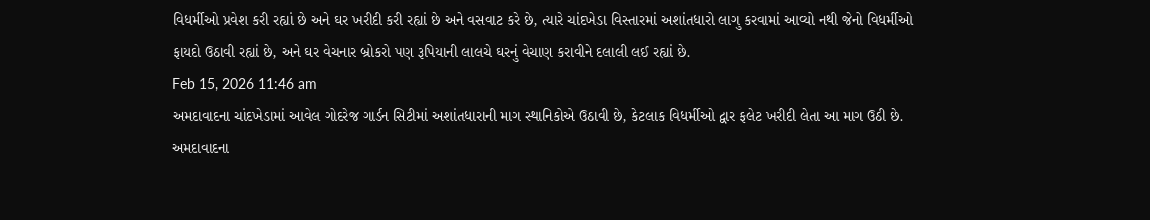વિધર્મીઓ પ્રવેશ કરી રહ્યાં છે અને ઘર ખરીદી કરી રહ્યાં છે અને વસવાટ કરે છે, ત્યારે ચાંદખેડા વિસ્તારમાં અશાંતધારો લાગુ કરવામાં આવ્યો નથી જેનો વિધર્મીઓ ફાયદો ઉઠાવી રહ્યાં છે, અને ઘર વેચનાર બ્રોકરો પણ રૂપિયાની લાલચે ઘરનું વેચાણ કરાવીને દલાલી લઈ રહ્યાં છે.
Feb 15, 2026 11:46 am
અમદાવાદના ચાંદખેડામાં આવેલ ગોદરેજ ગાર્ડન સિટીમાં અશાંતધારાની માગ સ્થાનિકોએ ઉઠાવી છે, કેટલાક વિધર્મીઓ દ્વાર ફલેટ ખરીદી લેતા આ માગ ઉઠી છે. અમદાવાદના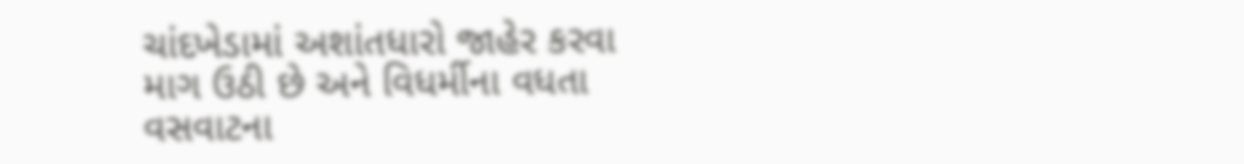ચાંદખેડામાં અશાંતધારો જાહેર કરવા માગ ઉઠી છે અને વિધર્મીના વધતા વસવાટના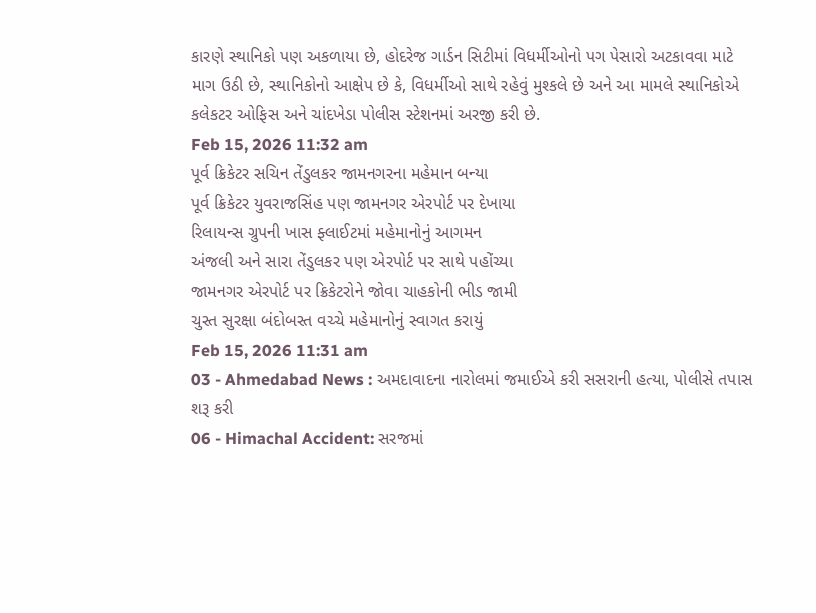કારણે સ્થાનિકો પણ અકળાયા છે, હોદરેજ ગાર્ડન સિટીમાં વિધર્મીઓનો પગ પેસારો અટકાવવા માટે માગ ઉઠી છે, સ્થાનિકોનો આક્ષેપ છે કે, વિધર્મીઓ સાથે રહેવું મુશ્કલે છે અને આ મામલે સ્થાનિકોએ કલેકટર ઓફિસ અને ચાંદખેડા પોલીસ સ્ટેશનમાં અરજી કરી છે.
Feb 15, 2026 11:32 am
પૂર્વ ક્રિકેટર સચિન તેંડુલકર જામનગરના મહેમાન બન્યા
પૂર્વ ક્રિકેટર યુવરાજસિંહ પણ જામનગર એરપોર્ટ પર દેખાયા
રિલાયન્સ ગ્રુપની ખાસ ફ્લાઈટમાં મહેમાનોનું આગમન
અંજલી અને સારા તેંડુલકર પણ એરપોર્ટ પર સાથે પહોંચ્યા
જામનગર એરપોર્ટ પર ક્રિકેટરોને જોવા ચાહકોની ભીડ જામી
ચુસ્ત સુરક્ષા બંદોબસ્ત વચ્ચે મહેમાનોનું સ્વાગત કરાયું
Feb 15, 2026 11:31 am
03 - Ahmedabad News : અમદાવાદના નારોલમાં જમાઈએ કરી સસરાની હત્યા, પોલીસે તપાસ શરૂ કરી
06 - Himachal Accident: સરજમાં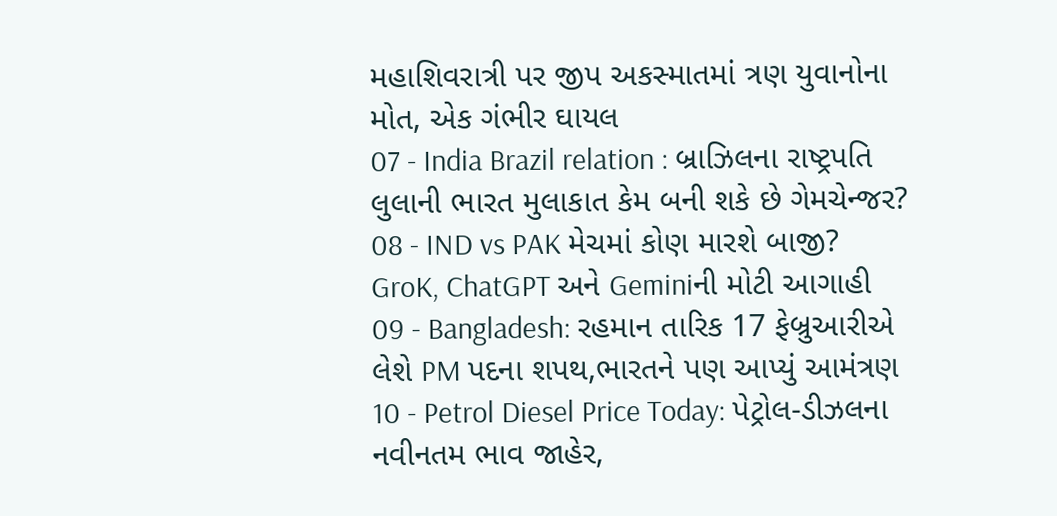મહાશિવરાત્રી પર જીપ અકસ્માતમાં ત્રણ યુવાનોના મોત, એક ગંભીર ઘાયલ
07 - India Brazil relation : બ્રાઝિલના રાષ્ટ્રપતિ લુલાની ભારત મુલાકાત કેમ બની શકે છે ગેમચેન્જર?
08 - IND vs PAK મેચમાં કોણ મારશે બાજી? GroK, ChatGPT અને Geminiની મોટી આગાહી
09 - Bangladesh: રહમાન તારિક 17 ફેબ્રુઆરીએ લેશે PM પદના શપથ,ભારતને પણ આપ્યું આમંત્રણ
10 - Petrol Diesel Price Today: પેટ્રોલ-ડીઝલના નવીનતમ ભાવ જાહેર,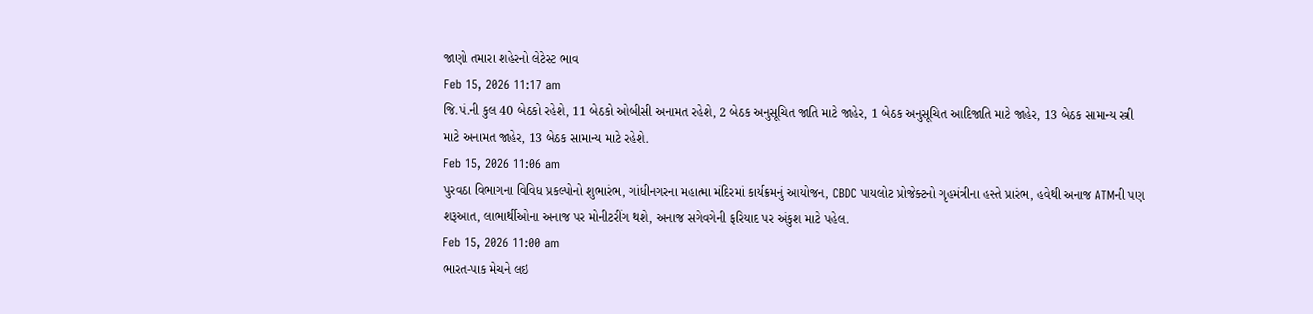જાણો તમારા શહેરનો લેટેસ્ટ ભાવ
Feb 15, 2026 11:17 am
જિ.પં.ની કુલ 40 બેઠકો રહેશે, 11 બેઠકો ઓબીસી અનામત રહેશે, 2 બેઠક અનુસૂચિત જાતિ માટે જાહેર, 1 બેઠક અનુસૂચિત આદિજાતિ માટે જાહેર, 13 બેઠક સામાન્ય સ્ત્રી માટે અનામત જાહેર, 13 બેઠક સામાન્ય માટે રહેશે.
Feb 15, 2026 11:06 am
પુરવઠા વિભાગના વિવિધ પ્રકલ્પોનો શુભારંભ, ગાંધીનગરના મહાત્મા મંદિરમાં કાર્યક્રમનું આયોજન, CBDC પાયલોટ પ્રોજેક્ટનો ગૃહમંત્રીના હસ્તે પ્રારંભ, હવેથી અનાજ ATMની પણ શરૂઆત, લાભાર્થીઓના અનાજ પર મોનીટરીંગ થશે, અનાજ સગેવગેની ફરિયાદ પર અંકુશ માટે પહેલ.
Feb 15, 2026 11:00 am
ભારત-પાક મેચને લઇ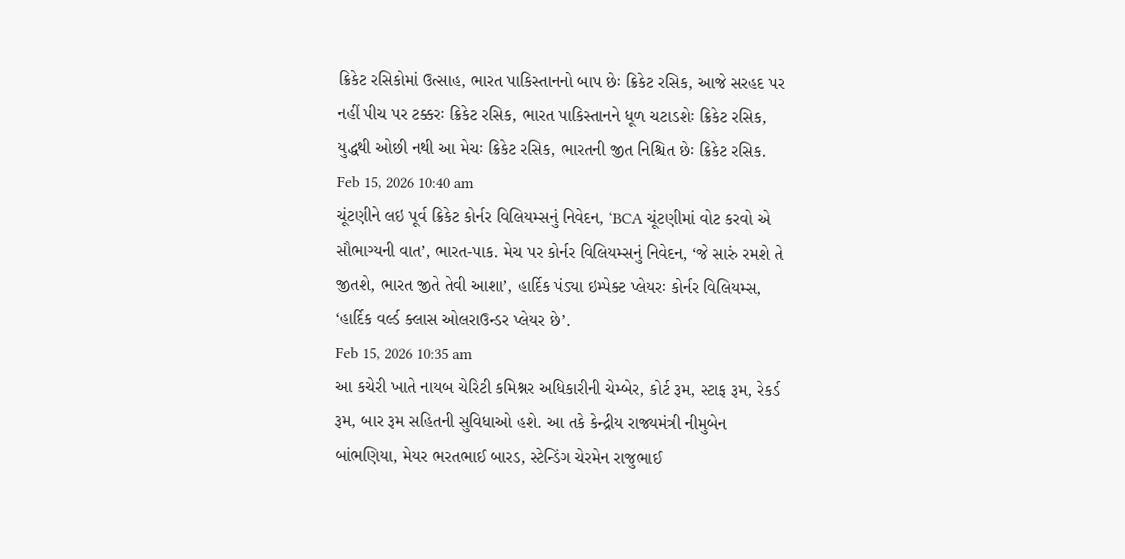ક્રિકેટ રસિકોમાં ઉત્સાહ, ભારત પાકિસ્તાનનો બાપ છેઃ ક્રિકેટ રસિક, આજે સરહદ પર નહીં પીચ પર ટક્કરઃ ક્રિકેટ રસિક, ભારત પાકિસ્તાનને ધૂળ ચટાડશેઃ ક્રિકેટ રસિક, યુદ્ધથી ઓછી નથી આ મેચઃ ક્રિકેટ રસિક, ભારતની જીત નિશ્ચિત છેઃ ક્રિકેટ રસિક.
Feb 15, 2026 10:40 am
ચૂંટણીને લઇ પૂર્વ ક્રિકેટ કોર્નર વિલિયમ્સનું નિવેદન, ‘BCA ચૂંટણીમાં વોટ કરવો એ સૌભાગ્યની વાત’, ભારત-પાક. મેચ પર કોર્નર વિલિયમ્સનું નિવેદન, ‘જે સારું રમશે તે જીતશે, ભારત જીતે તેવી આશા’, હાર્દિક પંડ્યા ઇમ્પેક્ટ પ્લેયરઃ કોર્નર વિલિયમ્સ, ‘હાર્દિક વર્લ્ડ ક્લાસ ઓલરાઉન્ડર પ્લેયર છે’.
Feb 15, 2026 10:35 am
આ કચેરી ખાતે નાયબ ચેરિટી કમિશ્નર અધિકારીની ચેમ્બેર, કોર્ટ રૂમ, સ્ટાફ રૂમ, રેકર્ડ રૂમ, બાર રૂમ સહિતની સુવિધાઓ હશે. આ તકે કેન્દ્રીય રાજ્યમંત્રી નીમુબેન બાંભણિયા, મેયર ભરતભાઈ બારડ, સ્ટેન્ડિંગ ચેરમેન રાજુભાઈ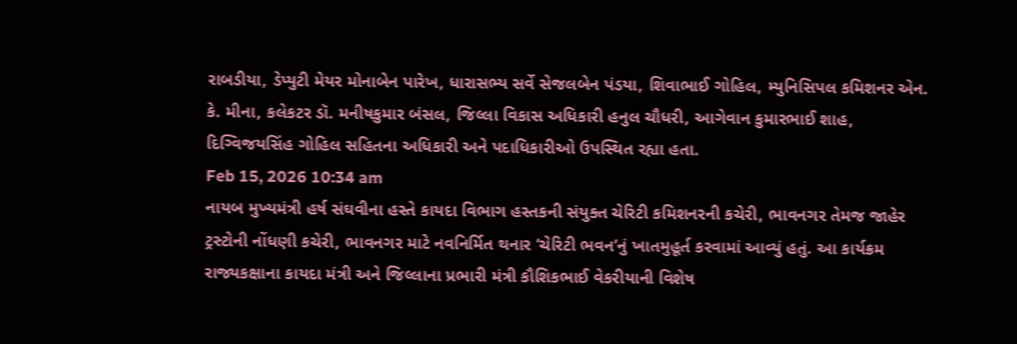રાબડીયા, ડેપ્યુટી મેયર મોનાબેન પારેખ, ધારાસભ્ય સર્વે સેજલબેન પંડયા, શિવાભાઈ ગોહિલ, મ્યુનિસિપલ કમિશનર એન. કે. મીના, કલેકટર ડૉ. મનીષકુમાર બંસલ, જિલ્લા વિકાસ અધિકારી હનુલ ચૌધરી, આગેવાન કુમારભાઈ શાહ, દિગ્વિજયસિંહ ગોહિલ સહિતના અધિકારી અને પદાધિકારીઓ ઉપસ્થિત રહ્યા હતા.
Feb 15, 2026 10:34 am
નાયબ મુખ્યમંત્રી હર્ષ સંઘવીના હસ્તે કાયદા વિભાગ હસ્તકની સંયુક્ત ચેરિટી કમિશનરની કચેરી, ભાવનગર તેમજ જાહેર ટ્રસ્ટોની નોંધણી કચેરી, ભાવનગર માટે નવનિર્મિત થનાર ‘ચેરિટી ભવન’નું ખાતમુહૂર્ત કરવામાં આવ્યું હતું. આ કાર્યક્રમ રાજ્યકક્ષાના કાયદા મંત્રી અને જિલ્લાના પ્રભારી મંત્રી કૌશિકભાઈ વેકરીયાની વિશેષ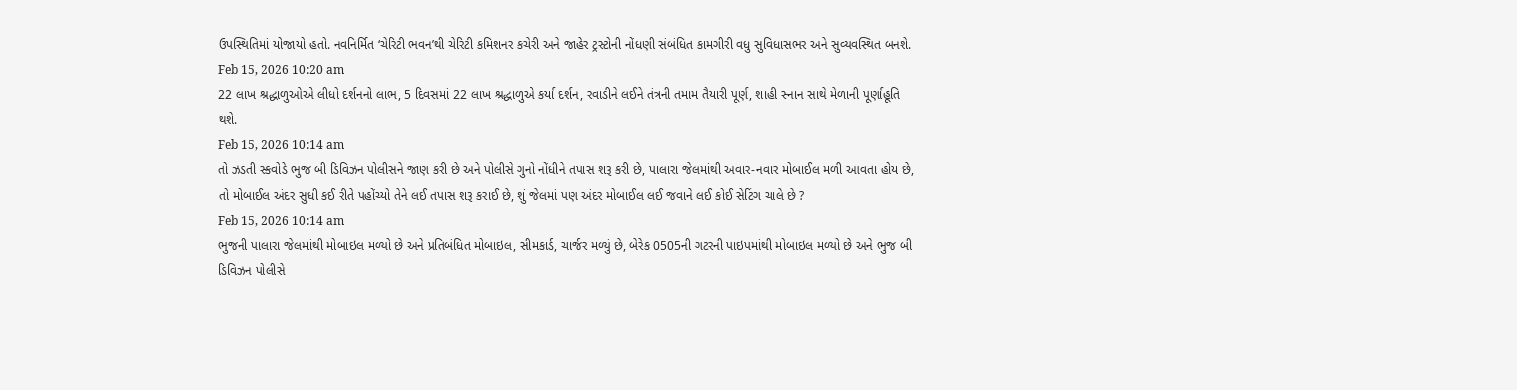ઉપસ્થિતિમાં યોજાયો હતો. નવનિર્મિત ‘ચેરિટી ભવન’થી ચેરિટી કમિશનર કચેરી અને જાહેર ટ્રસ્ટોની નોંધણી સંબંધિત કામગીરી વધુ સુવિધાસભર અને સુવ્યવસ્થિત બનશે.
Feb 15, 2026 10:20 am
22 લાખ શ્રદ્ધાળુઓએ લીધો દર્શનનો લાભ, 5 દિવસમાં 22 લાખ શ્રદ્ધાળુએ કર્યા દર્શન, રવાડીને લઈને તંત્રની તમામ તૈયારી પૂર્ણ, શાહી સ્નાન સાથે મેળાની પૂર્ણાહૂતિ થશે.
Feb 15, 2026 10:14 am
તો ઝડતી સ્કવોડે ભુજ બી ડિવિઝન પોલીસને જાણ કરી છે અને પોલીસે ગુનો નોંધીને તપાસ શરૂ કરી છે, પાલારા જેલમાંથી અવાર-નવાર મોબાઈલ મળી આવતા હોય છે, તો મોબાઈલ અંદર સુધી કઈ રીતે પહોંચ્યો તેને લઈ તપાસ શરૂ કરાઈ છે, શું જેલમાં પણ અંદર મોબાઈલ લઈ જવાને લઈ કોઈ સેટિંગ ચાલે છે ?
Feb 15, 2026 10:14 am
ભુજની પાલારા જેલમાંથી મોબાઇલ મળ્યો છે અને પ્રતિબંધિત મોબાઇલ, સીમકાર્ડ, ચાર્જર મળ્યું છે, બેરેક 0505ની ગટરની પાઇપમાંથી મોબાઇલ મળ્યો છે અને ભુજ બી ડિવિઝન પોલીસે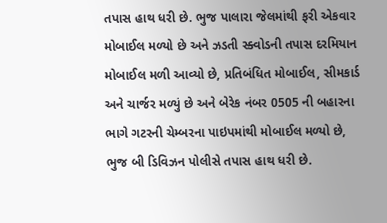તપાસ હાથ ધરી છે. ભુજ પાલારા જેલમાંથી ફરી એકવાર મોબાઈલ મળ્યો છે અને ઝડતી સ્ક્વોડની તપાસ દરમિયાન મોબાઈલ મળી આવ્યો છે, પ્રતિબંધિત મોબાઈલ, સીમકાર્ડ અને ચાર્જર મળ્યું છે અને બેરેક નંબર 0505 ની બહારના ભાગે ગટરની ચેમ્બરના પાઇપમાંથી મોબાઈલ મળ્યો છે, ભુજ બી ડિવિઝન પોલીસે તપાસ હાથ ધરી છે.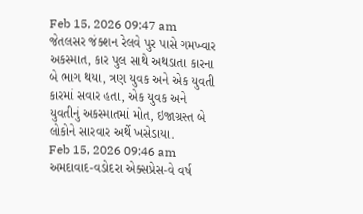Feb 15, 2026 09:47 am
જેતલસર જંક્શન રેલવે પુર પાસે ગમખ્વાર અકસ્માત, કાર પુલ સાથે અથડાતા કારના બે ભાગ થયા, ત્રણ યુવક અને એક યુવતી કારમાં સવાર હતા, એક યુવક અને યુવતીનું અકસ્માતમાં મોત, ઇજાગ્રસ્ત બે લોકોને સારવાર અર્થે ખસેડાયા.
Feb 15, 2026 09:46 am
અમદાવાદ-વડોદરા એક્સપ્રેસ-વે વર્ષ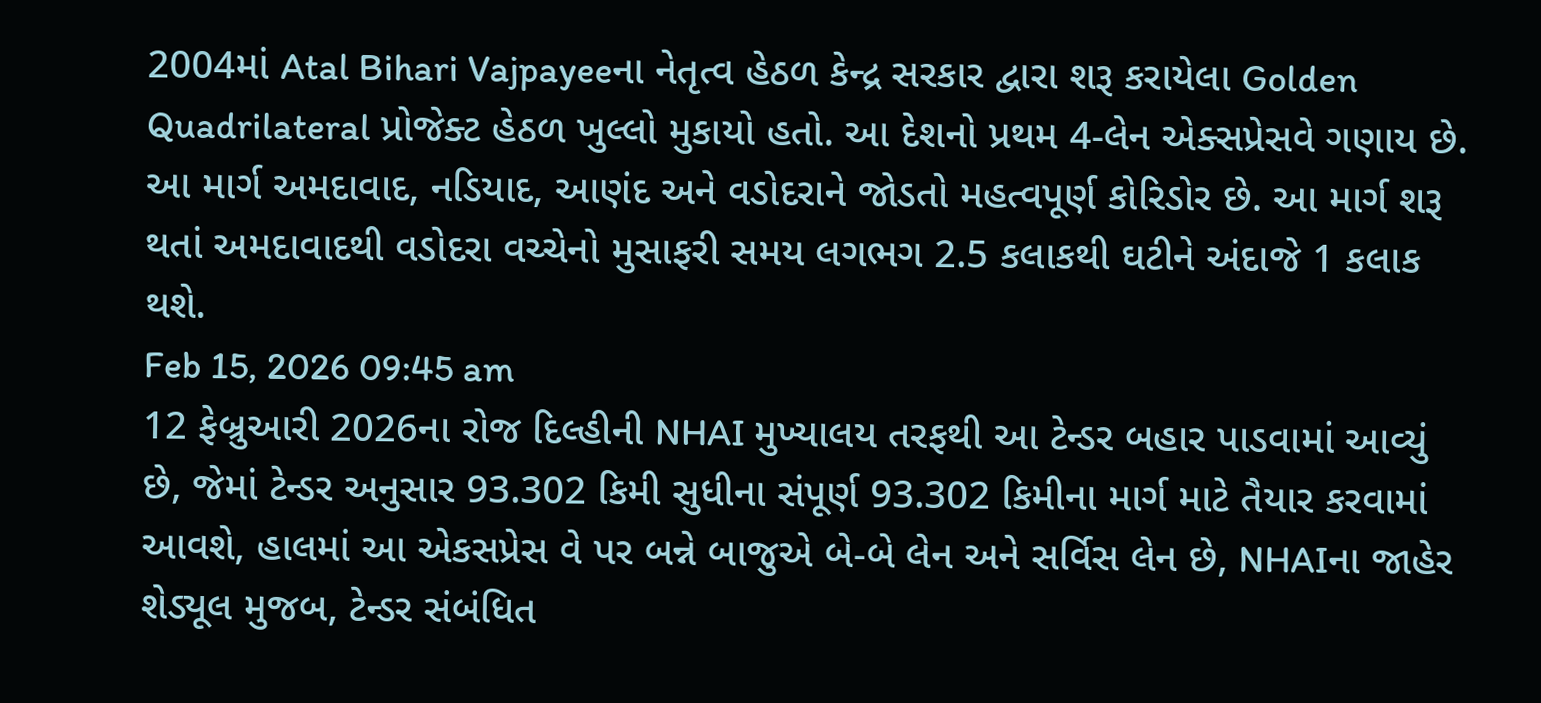2004માં Atal Bihari Vajpayeeના નેતૃત્વ હેઠળ કેન્દ્ર સરકાર દ્વારા શરૂ કરાયેલા Golden Quadrilateral પ્રોજેક્ટ હેઠળ ખુલ્લો મુકાયો હતો. આ દેશનો પ્રથમ 4-લેન એક્સપ્રેસવે ગણાય છે. આ માર્ગ અમદાવાદ, નડિયાદ, આણંદ અને વડોદરાને જોડતો મહત્વપૂર્ણ કોરિડોર છે. આ માર્ગ શરૂ થતાં અમદાવાદથી વડોદરા વચ્ચેનો મુસાફરી સમય લગભગ 2.5 કલાકથી ઘટીને અંદાજે 1 કલાક થશે.
Feb 15, 2026 09:45 am
12 ફેબ્રુઆરી 2026ના રોજ દિલ્હીની NHAI મુખ્યાલય તરફથી આ ટેન્ડર બહાર પાડવામાં આવ્યું છે, જેમાં ટેન્ડર અનુસાર 93.302 કિમી સુધીના સંપૂર્ણ 93.302 કિમીના માર્ગ માટે તૈયાર કરવામાં આવશે, હાલમાં આ એકસપ્રેસ વે પર બન્ને બાજુએ બે-બે લેન અને સર્વિસ લેન છે, NHAIના જાહેર શેડ્યૂલ મુજબ, ટેન્ડર સંબંધિત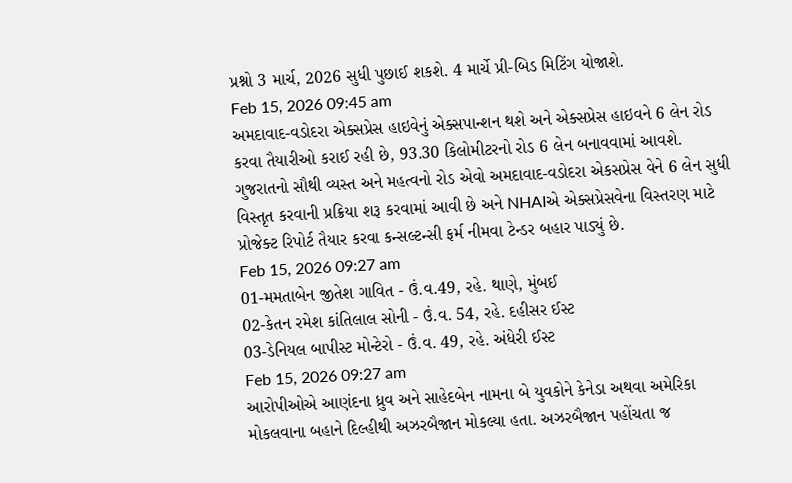પ્રશ્નો 3 માર્ચ, 2026 સુધી પુછાઈ શકશે. 4 માર્ચે પ્રી-બિડ મિટિંગ યોજાશે.
Feb 15, 2026 09:45 am
અમદાવાદ-વડોદરા એક્સપ્રેસ હાઇવેનું એક્સપાન્શન થશે અને એક્સપ્રેસ હાઇવને 6 લેન રોડ કરવા તૈયારીઓ કરાઈ રહી છે, 93.30 કિલોમીટરનો રોડ 6 લેન બનાવવામાં આવશે. ગુજરાતનો સૌથી વ્યસ્ત અને મહત્વનો રોડ એવો અમદાવાદ-વડોદરા એકસપ્રેસ વેને 6 લેન સુધી વિસ્તૃત કરવાની પ્રક્રિયા શરૂ કરવામાં આવી છે અને NHAIએ એક્સપ્રેસવેના વિસ્તરણ માટે પ્રોજેક્ટ રિપોર્ટ તૈયાર કરવા કન્સલ્ટન્સી ફર્મ નીમવા ટેન્ડર બહાર પાડ્યું છે.
Feb 15, 2026 09:27 am
01-મમતાબેન જીતેશ ગાવિત - ઉં.વ.49, રહે. થાણે, મુંબઈ
02-કેતન રમેશ કાંતિલાલ સોની - ઉં.વ. 54, રહે. દહીસર ઈસ્ટ
03-ડેનિયલ બાપીસ્ટ મોન્ટેરો - ઉં.વ. 49, રહે. અંધેરી ઈસ્ટ
Feb 15, 2026 09:27 am
આરોપીઓએ આણંદના ધ્રુવ અને સાહેદબેન નામના બે યુવકોને કેનેડા અથવા અમેરિકા મોકલવાના બહાને દિલ્હીથી અઝરબૈજાન મોકલ્યા હતા. અઝરબૈજાન પહોંચતા જ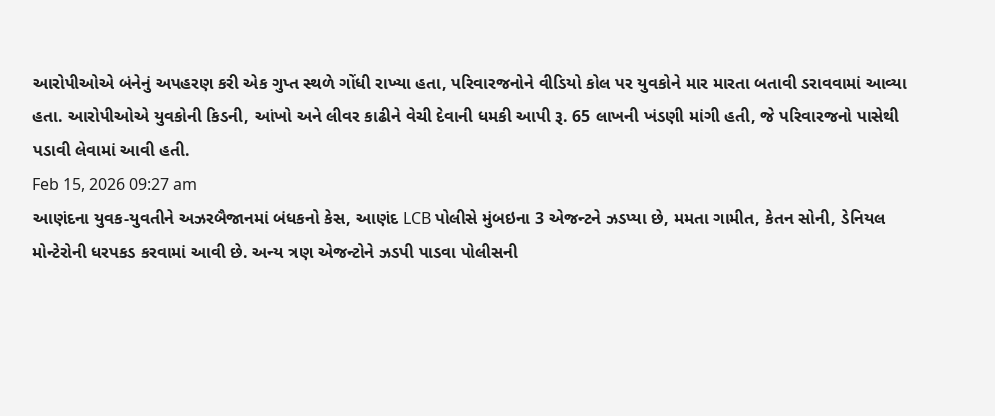આરોપીઓએ બંનેનું અપહરણ કરી એક ગુપ્ત સ્થળે ગોંધી રાખ્યા હતા, પરિવારજનોને વીડિયો કોલ પર યુવકોને માર મારતા બતાવી ડરાવવામાં આવ્યા હતા. આરોપીઓએ યુવકોની કિડની, આંખો અને લીવર કાઢીને વેચી દેવાની ધમકી આપી રૂ. 65 લાખની ખંડણી માંગી હતી, જે પરિવારજનો પાસેથી પડાવી લેવામાં આવી હતી.
Feb 15, 2026 09:27 am
આણંદના યુવક-યુવતીને અઝરબૈજાનમાં બંધકનો કેસ, આણંદ LCB પોલીસે મુંબઇના 3 એજન્ટને ઝડપ્યા છે, મમતા ગામીત, કેતન સોની, ડેનિયલ મોન્ટેરોની ધરપકડ કરવામાં આવી છે. અન્ય ત્રણ એજન્ટોને ઝડપી પાડવા પોલીસની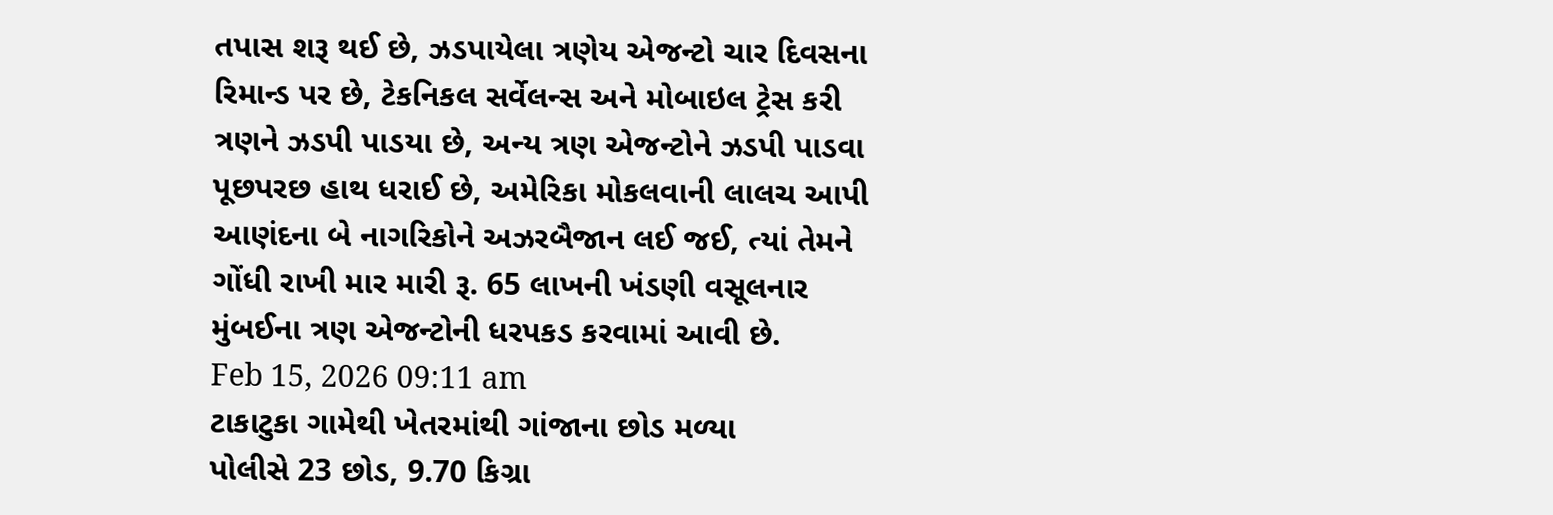તપાસ શરૂ થઈ છે, ઝડપાયેલા ત્રણેય એજન્ટો ચાર દિવસના રિમાન્ડ પર છે, ટેકનિકલ સર્વેલન્સ અને મોબાઇલ ટ્રેસ કરી ત્રણને ઝડપી પાડયા છે, અન્ય ત્રણ એજન્ટોને ઝડપી પાડવા પૂછપરછ હાથ ધરાઈ છે, અમેરિકા મોકલવાની લાલચ આપી આણંદના બે નાગરિકોને અઝરબૈજાન લઈ જઈ, ત્યાં તેમને ગોંધી રાખી માર મારી રૂ. 65 લાખની ખંડણી વસૂલનાર મુંબઈના ત્રણ એજન્ટોની ધરપકડ કરવામાં આવી છે.
Feb 15, 2026 09:11 am
ટાકાટુકા ગામેથી ખેતરમાંથી ગાંજાના છોડ મળ્યા
પોલીસે 23 છોડ, 9.70 કિગ્રા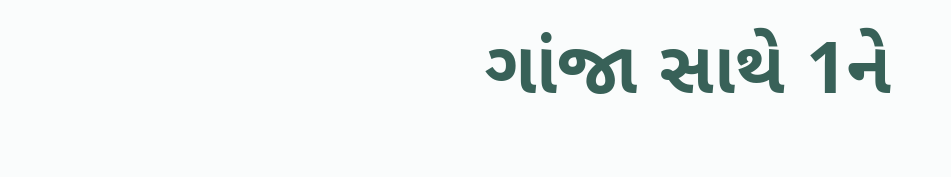ગાંજા સાથે 1ને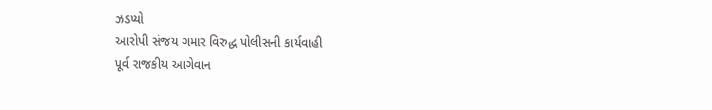ઝડપ્યો
આરોપી સંજય ગમાર વિરુદ્ધ પોલીસની કાર્યવાહી
પૂર્વ રાજકીય આગેવાન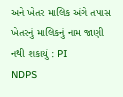અને ખેતર માલિક અંગે તપાસ
ખેતરનું માલિકનું નામ જાણી નથી શકાયું : PI
NDPS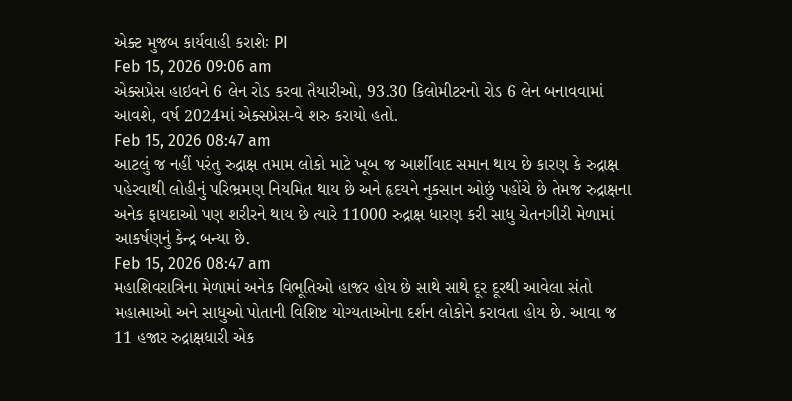એક્ટ મુજબ કાર્યવાહી કરાશેઃ PI
Feb 15, 2026 09:06 am
એક્સપ્રેસ હાઇવને 6 લેન રોડ કરવા તૈયારીઓ, 93.30 કિલોમીટરનો રોડ 6 લેન બનાવવામાં આવશે, વર્ષ 2024માં એક્સપ્રેસ-વે શરુ કરાયો હતો.
Feb 15, 2026 08:47 am
આટલું જ નહીં પરંતુ રુદ્રાક્ષ તમામ લોકો માટે ખૂબ જ આર્શીવાદ સમાન થાય છે કારણ કે રુદ્રાક્ષ પહેરવાથી લોહીનું પરિભ્રમણ નિયમિત થાય છે અને હૃદયને નુકસાન ઓછું પહોંચે છે તેમજ રુદ્રાક્ષના અનેક ફાયદાઓ પણ શરીરને થાય છે ત્યારે 11000 રુદ્રાક્ષ ધારણ કરી સાધુ ચેતનગીરી મેળામાં આકર્ષણનું કેન્દ્ર બન્યા છે.
Feb 15, 2026 08:47 am
મહાશિવરાત્રિના મેળામાં અનેક વિભૂતિઓ હાજર હોય છે સાથે સાથે દૂર દૂરથી આવેલા સંતો મહાત્માઓ અને સાધુઓ પોતાની વિશિષ્ટ યોગ્યતાઓના દર્શન લોકોને કરાવતા હોય છે. આવા જ 11 હજાર રુદ્રાક્ષધારી એક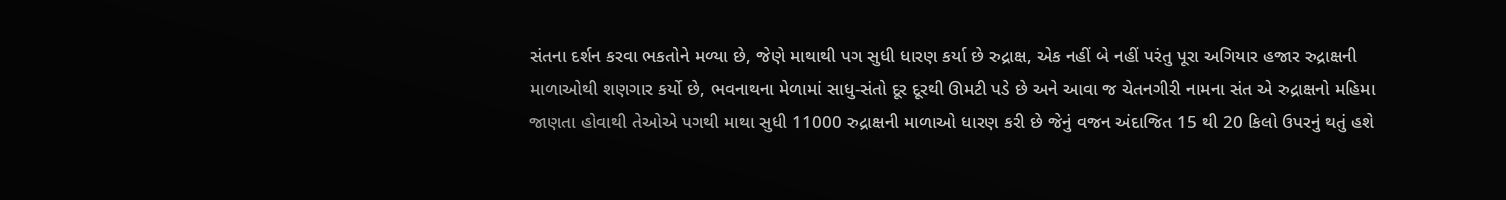સંતના દર્શન કરવા ભકતોને મળ્યા છે, જેણે માથાથી પગ સુધી ધારણ કર્યા છે રુદ્રાક્ષ, એક નહીં બે નહીં પરંતુ પૂરા અગિયાર હજાર રુદ્રાક્ષની માળાઓથી શણગાર કર્યો છે, ભવનાથના મેળામાં સાધુ-સંતો દૂર દૂરથી ઊમટી પડે છે અને આવા જ ચેતનગીરી નામના સંત એ રુદ્રાક્ષનો મહિમા જાણતા હોવાથી તેઓએ પગથી માથા સુધી 11000 રુદ્રાક્ષની માળાઓ ધારણ કરી છે જેનું વજન અંદાજિત 15 થી 20 કિલો ઉપરનું થતું હશે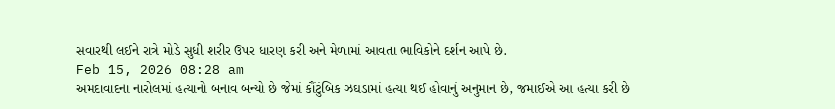સવારથી લઈને રાત્રે મોડે સુધી શરીર ઉપર ધારણ કરી અને મેળામાં આવતા ભાવિકોને દર્શન આપે છે.
Feb 15, 2026 08:28 am
અમદાવાદના નારોલમાં હત્યાનો બનાવ બન્યો છે જેમાં કૌંટુંબિક ઝઘડામાં હત્યા થઈ હોવાનું અનુમાન છે, જમાઈએ આ હત્યા કરી છે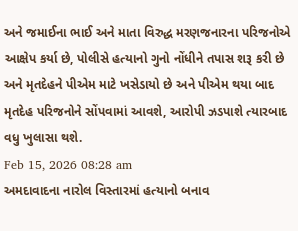અને જમાઈના ભાઈ અને માતા વિરુદ્ધ મરણજનારના પરિજનોએ આક્ષેપ કર્યા છે, પોલીસે હત્યાનો ગુનો નોંધીને તપાસ શરૂ કરી છે અને મૃતદેહને પીએમ માટે ખસેડાયો છે અને પીએમ થયા બાદ મૃતદેહ પરિજનોને સોંપવામાં આવશે, આરોપી ઝડપાશે ત્યારબાદ વધુ ખુલાસા થશે.
Feb 15, 2026 08:28 am
અમદાવાદના નારોલ વિસ્તારમાં હત્યાનો બનાવ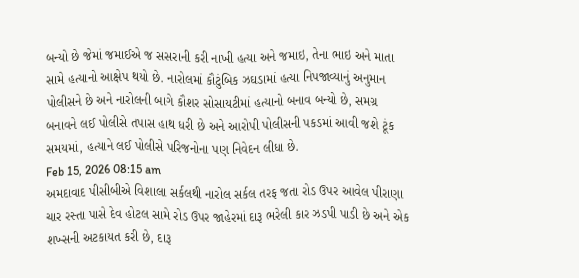બન્યો છે જેમાં જમાઈએ જ સસરાની કરી નાખી હત્યા અને જમાઇ, તેના ભાઇ અને માતા સામે હત્યાનો આક્ષેપ થયો છે. નારોલમાં કૌટુંબિક ઝઘડામાં હત્યા નિપજાવ્યાનું અનુમાન પોલીસને છે અને નારોલની બાગે કૌશર સોસાયટીમાં હત્યાનો બનાવ બન્યો છે, સમગ્ર બનાવને લઈ પોલીસે તપાસ હાથ ધરી છે અને આરોપી પોલીસની પકડમાં આવી જશે ટૂંક સમયમાં, હત્યાને લઈ પોલીસે પરિજનોના પણ નિવેદન લીધા છે.
Feb 15, 2026 08:15 am
અમદાવાદ પીસીબીએ વિશાલા સર્કલથી નારોલ સર્કલ તરફ જતા રોડ ઉપર આવેલ પીરાણા ચાર રસ્તા પાસે દેવ હોટલ સામે રોડ ઉપર જાહેરમાં દારૂ ભરેલી કાર ઝડપી પાડી છે અને એક શખ્સની અટકાયત કરી છે, દારૂ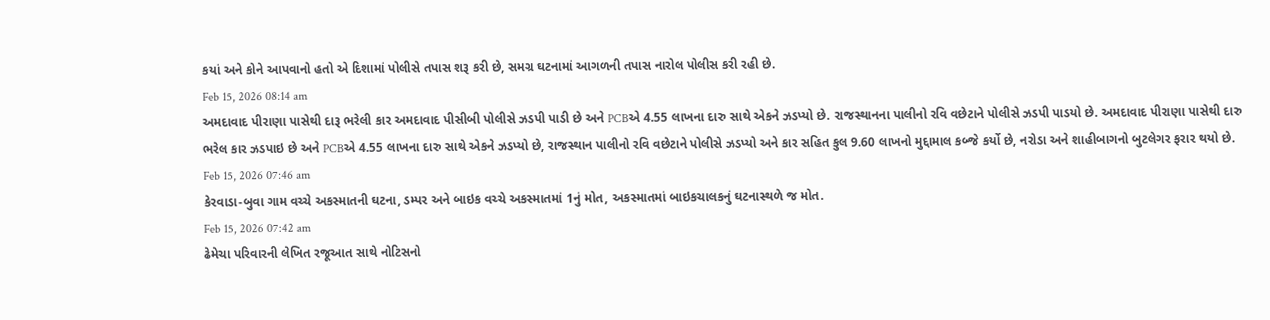કયાં અને કોને આપવાનો હતો એ દિશામાં પોલીસે તપાસ શરૂ કરી છે, સમગ્ર ઘટનામાં આગળની તપાસ નારોલ પોલીસ કરી રહી છે.
Feb 15, 2026 08:14 am
અમદાવાદ પીરાણા પાસેથી દારૂ ભરેલી કાર અમદાવાદ પીસીબી પોલીસે ઝડપી પાડી છે અને PCBએ 4.55 લાખના દારુ સાથે એકને ઝડપ્યો છે. રાજસ્થાનના પાલીનો રવિ વછેટાને પોલીસે ઝડપી પાડયો છે. અમદાવાદ પીરાણા પાસેથી દારુ ભરેલ કાર ઝડપાઇ છે અને PCBએ 4.55 લાખના દારુ સાથે એકને ઝડપ્યો છે, રાજસ્થાન પાલીનો રવિ વછેટાને પોલીસે ઝડપ્યો અને કાર સહિત કુલ 9.60 લાખનો મુદ્દામાલ કબ્જે કર્યો છે, નરોડા અને શાહીબાગનો બુટલેગર ફરાર થયો છે.
Feb 15, 2026 07:46 am
કેરવાડા-બુવા ગામ વચ્ચે અકસ્માતની ઘટના, ડમ્પર અને બાઇક વચ્ચે અકસ્માતમાં 1નું મોત, અકસ્માતમાં બાઇકચાલકનું ઘટનાસ્થળે જ મોત.
Feb 15, 2026 07:42 am
ઢેમેચા પરિવારની લેખિત રજૂઆત સાથે નોટિસનો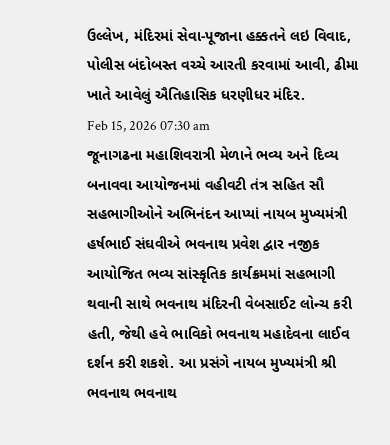ઉલ્લેખ, મંદિરમાં સેવા-પૂજાના હક્કતને લઇ વિવાદ, પોલીસ બંદોબસ્ત વચ્ચે આરતી કરવામાં આવી, ઢીમા ખાતે આવેલું ઐતિહાસિક ધરણીધર મંદિર.
Feb 15, 2026 07:30 am
જૂનાગઢના મહાશિવરાત્રી મેળાને ભવ્ય અને દિવ્ય બનાવવા આયોજનમાં વહીવટી તંત્ર સહિત સૌ સહભાગીઓને અભિનંદન આપ્યાં નાયબ મુખ્યમંત્રી હર્ષભાઈ સંઘવીએ ભવનાથ પ્રવેશ દ્વાર નજીક આયોજિત ભવ્ય સાંસ્કૃતિક કાર્યક્રમમાં સહભાગી થવાની સાથે ભવનાથ મંદિરની વેબસાઈટ લોન્ચ કરી હતી, જેથી હવે ભાવિકો ભવનાથ મહાદેવના લાઈવ દર્શન કરી શકશે. આ પ્રસંગે નાયબ મુખ્યમંત્રી શ્રી ભવનાથ ભવનાથ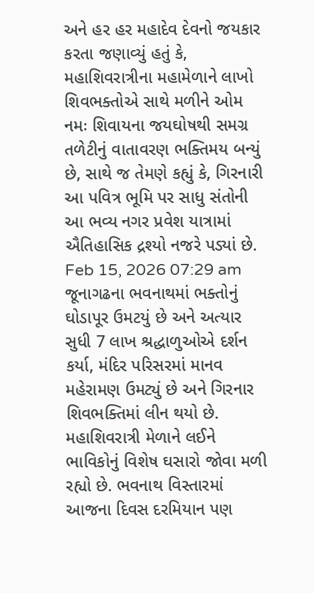અને હર હર મહાદેવ દેવનો જયકાર કરતા જણાવ્યું હતું કે, મહાશિવરાત્રીના મહામેળાને લાખો શિવભક્તોએ સાથે મળીને ઓમ નમઃ શિવાયના જયઘોષથી સમગ્ર તળેટીનું વાતાવરણ ભક્તિમય બન્યું છે, સાથે જ તેમણે કહ્યું કે, ગિરનારી આ પવિત્ર ભૂમિ પર સાધુ સંતોની આ ભવ્ય નગર પ્રવેશ યાત્રામાં ઐતિહાસિક દ્રશ્યો નજરે પડ્યાં છે.
Feb 15, 2026 07:29 am
જૂનાગઢના ભવનાથમાં ભક્તોનું ઘોડાપૂર ઉમટયું છે અને અત્યાર સુધી 7 લાખ શ્રદ્ધાળુઓએ દર્શન કર્યા, મંદિર પરિસરમાં માનવ મહેરામણ ઉમટ્યું છે અને ગિરનાર શિવભક્તિમાં લીન થયો છે. મહાશિવરાત્રી મેળાને લઈને ભાવિકોનું વિશેષ ઘસારો જોવા મળી રહ્યો છે. ભવનાથ વિસ્તારમાં આજના દિવસ દરમિયાન પણ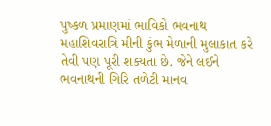પુષ્કળ પ્રમાણમાં ભાવિકો ભવનાથ મહાશિવરાત્રિ મીની કુંભ મેળાની મુલાકાત કરે તેવી પણ પૂરી શક્યતા છે. જેને લઈને ભવનાથની ગિરિ તળેટી માનવ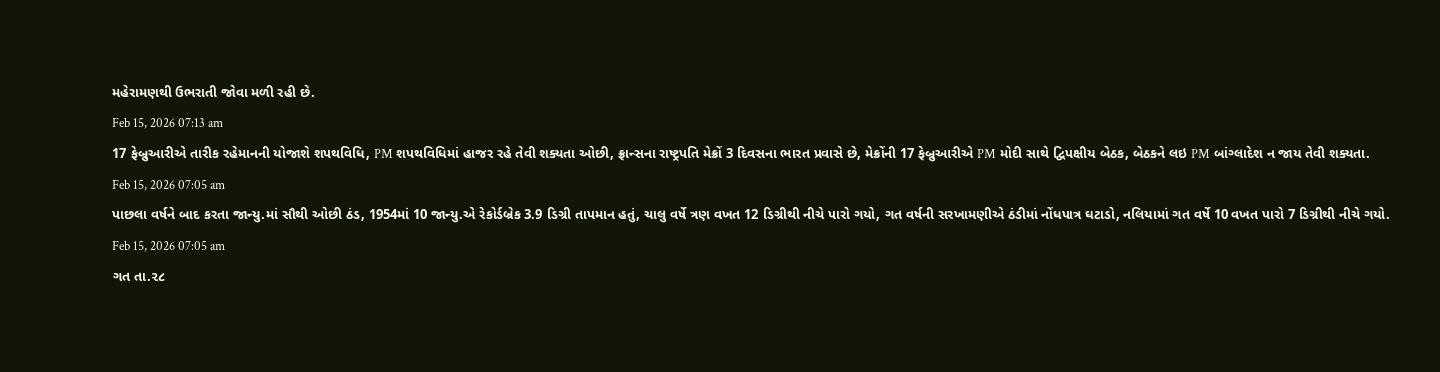મહેરામણથી ઉભરાતી જોવા મળી રહી છે.
Feb 15, 2026 07:13 am
17 ફેબ્રુઆરીએ તારીક રહેમાનની યોજાશે શપથવિધિ, PM શપથવિધિમાં હાજર રહે તેવી શક્યતા ઓછી, ફ્રાન્સના રાષ્ટ્રપતિ મેક્રોં 3 દિવસના ભારત પ્રવાસે છે, મેક્રોંની 17 ફેબ્રુઆરીએ PM મોદી સાથે દ્વિપક્ષીય બેઠક, બેઠકને લઇ PM બાંગ્લાદેશ ન જાય તેવી શક્યતા.
Feb 15, 2026 07:05 am
પાછલા વર્ષને બાદ કરતા જાન્યુ.માં સૌથી ઓછી ઠંડ, 1954માં 10 જાન્યુ.એ રેકોર્ડબ્રેક 3.9 ડિગ્રી તાપમાન હતું, ચાલુ વર્ષે ત્રણ વખત 12 ડિગ્રીથી નીચે પારો ગયો, ગત વર્ષની સરખામણીએ ઠંડીમાં નોંધપાત્ર ઘટાડો, નલિયામાં ગત વર્ષે 10 વખત પારો 7 ડિગ્રીથી નીચે ગયો.
Feb 15, 2026 07:05 am
ગત તા.૨૮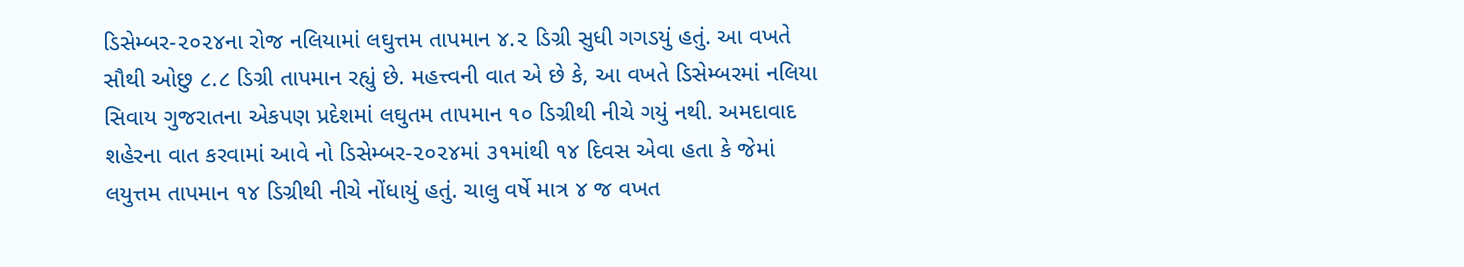ડિસેમ્બર-૨૦૨૪ના રોજ નલિયામાં લઘુત્તમ તાપમાન ૪.૨ ડિગ્રી સુધી ગગડયું હતું. આ વખતે સૌથી ઓછુ ૮.૮ ડિગ્રી તાપમાન રહ્યું છે. મહત્ત્વની વાત એ છે કે, આ વખતે ડિસેમ્બરમાં નલિયા સિવાય ગુજરાતના એકપણ પ્રદેશમાં લઘુતમ તાપમાન ૧૦ ડિગ્રીથી નીચે ગયું નથી. અમદાવાદ શહેરના વાત કરવામાં આવે નો ડિસેમ્બર-૨૦૨૪માં ૩૧માંથી ૧૪ દિવસ એવા હતા કે જેમાં લયુત્તમ તાપમાન ૧૪ ડિગ્રીથી નીચે નોંધાયું હતું. ચાલુ વર્ષે માત્ર ૪ જ વખત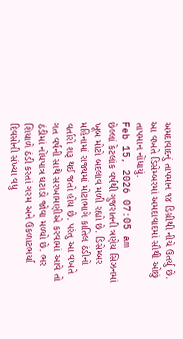અમદાવાદનું તાપમાન ૧૪ ડિગ્રીથી નીચે ઉતર્યુ છે. આ વખતે ડિસેમ્બરમાં અમદાવાદમાં સૌથી ઓછું તાપમાન નોંધાયું.
Feb 15, 2026 07:05 am
છેલ્લાં કેટલાંક વર્ષથી ગુજરાતની ત્રણેય સિઝનમાં ખૂબ મોટો બદલાવ મળી રહ્યો છે. ડિસેમ્બર મહિનામાં રાજ્યમાં મોટાભાગે કાતિલ ઠંડીનો વર્તારો શરૂ થઈ જતો હોય છે. પરંતુ આ વખતે ગત વર્ષની સાથે સરખામણીએ કરવામાં આવે તો ઠંડીમાં નોંધપાત્ર ઘટાડો જોવા મળ્યો છે. ભર શિયાળે ઠંડી કરતાં ગરમ અને ઉકળાટભર્યા દિવસોની સંખ્યા વધુ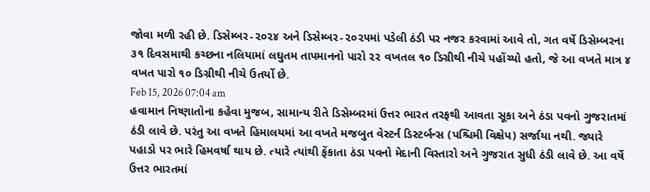જોવા મળી રહી છે. ડિસેમ્બર-૨૦૨૪ અને ડિસેમ્બર-૨૦૨૫માં પડેલી ઠંડી પર નજર કરવામાં આવે તો, ગત વર્ષે ડિસેમ્બરના ૩૧ દિવસમાથી કચ્છના નલિયામાં લઘુતમ તાપમાનનો પારો ૨૨ વખતલ ૧૦ ડિગ્રીથી નીચે પહોંચ્યો હતો, જે આ વખતે માત્ર ૪ વખત પારો ૧૦ ડિગ્રીથી નીચે ઉતર્યો છે.
Feb 15, 2026 07:04 am
હવામાન નિષ્ણાતોના કહેવા મુજબ, સામાન્ય રીતે ડિસેમ્બરમાં ઉત્તર ભારત તરફથી આવતા સૂકા અને ઠંડા પવનો ગુજરાતમાં ઠંડી લાવે છે. પરંતુ આ વખતે હિમાલયમાં આ વખતે મજબુત વેસ્ટર્ન ડિસ્ટર્બન્સ (પશ્ચિમી વિક્ષેપ) સર્જાયા નથી. જ્યારે પહાડો પર ભારે હિમવર્ષા થાય છે. ત્યારે ત્યાંથી ફેંકાતા ઠંડા પવનો મેદાની વિસ્તારો અને ગુજરાત સુધી ઠંડી લાવે છે. આ વર્ષે ઉત્તર ભારતમાં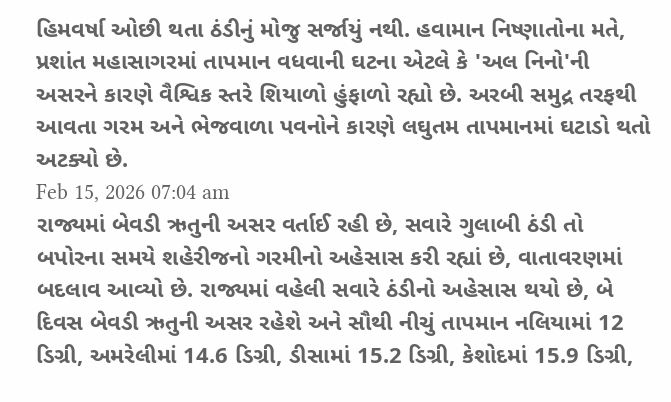હિમવર્ષા ઓછી થતા ઠંડીનું મોજુ સર્જાયું નથી. હવામાન નિષ્ણાતોના મતે, પ્રશાંત મહાસાગરમાં તાપમાન વધવાની ઘટના એટલે કે 'અલ નિનો'ની અસરને કારણે વૈશ્વિક સ્તરે શિયાળો હુંફાળો રહ્યો છે. અરબી સમુદ્ર તરફથી આવતા ગરમ અને ભેજવાળા પવનોને કારણે લઘુતમ તાપમાનમાં ઘટાડો થતો અટક્યો છે.
Feb 15, 2026 07:04 am
રાજ્યમાં બેવડી ઋતુની અસર વર્તાઈ રહી છે, સવારે ગુલાબી ઠંડી તો બપોરના સમયે શહેરીજનો ગરમીનો અહેસાસ કરી રહ્યાં છે, વાતાવરણમાં બદલાવ આવ્યો છે. રાજ્યમાં વહેલી સવારે ઠંડીનો અહેસાસ થયો છે, બે દિવસ બેવડી ઋતુની અસર રહેશે અને સૌથી નીચું તાપમાન નલિયામાં 12 ડિગ્રી, અમરેલીમાં 14.6 ડિગ્રી, ડીસામાં 15.2 ડિગ્રી, કેશોદમાં 15.9 ડિગ્રી,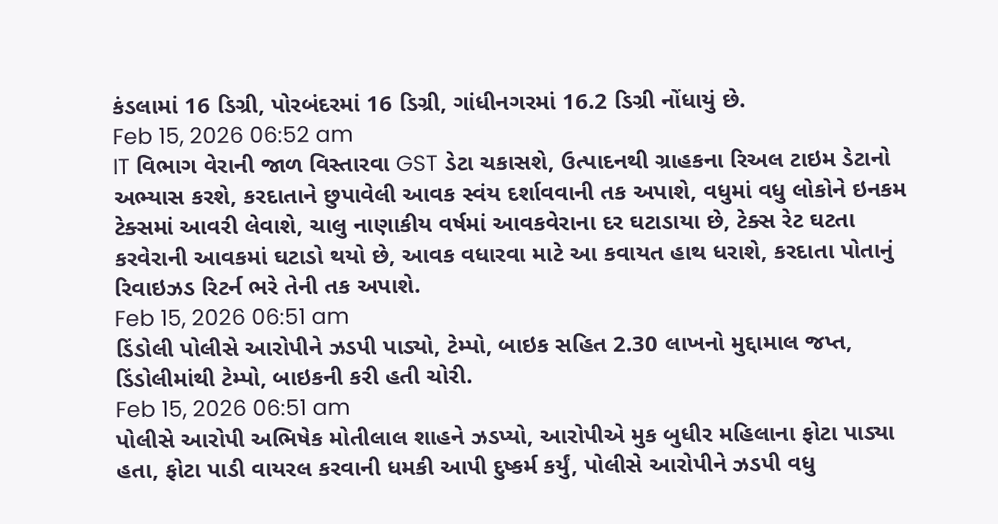કંડલામાં 16 ડિગ્રી, પોરબંદરમાં 16 ડિગ્રી, ગાંધીનગરમાં 16.2 ડિગ્રી નોંધાયું છે.
Feb 15, 2026 06:52 am
IT વિભાગ વેરાની જાળ વિસ્તારવા GST ડેટા ચકાસશે, ઉત્પાદનથી ગ્રાહકના રિઅલ ટાઇમ ડેટાનો અભ્યાસ કરશે, કરદાતાને છુપાવેલી આવક સ્વંય દર્શાવવાની તક અપાશે, વધુમાં વધુ લોકોને ઇનકમ ટેક્સમાં આવરી લેવાશે, ચાલુ નાણાકીય વર્ષમાં આવકવેરાના દર ઘટાડાયા છે, ટેક્સ રેટ ઘટતા કરવેરાની આવકમાં ઘટાડો થયો છે, આવક વધારવા માટે આ કવાયત હાથ ધરાશે, કરદાતા પોતાનું રિવાઇઝડ રિટર્ન ભરે તેની તક અપાશે.
Feb 15, 2026 06:51 am
ડિંડોલી પોલીસે આરોપીને ઝડપી પાડ્યો, ટેમ્પો, બાઇક સહિત 2.30 લાખનો મુદ્દામાલ જપ્ત, ડિંડોલીમાંથી ટેમ્પો, બાઇકની કરી હતી ચોરી.
Feb 15, 2026 06:51 am
પોલીસે આરોપી અભિષેક મોતીલાલ શાહને ઝડપ્યો, આરોપીએ મુક બુધીર મહિલાના ફોટા પાડ્યા હતા, ફોટા પાડી વાયરલ કરવાની ધમકી આપી દુષ્કર્મ કર્યું, પોલીસે આરોપીને ઝડપી વધુ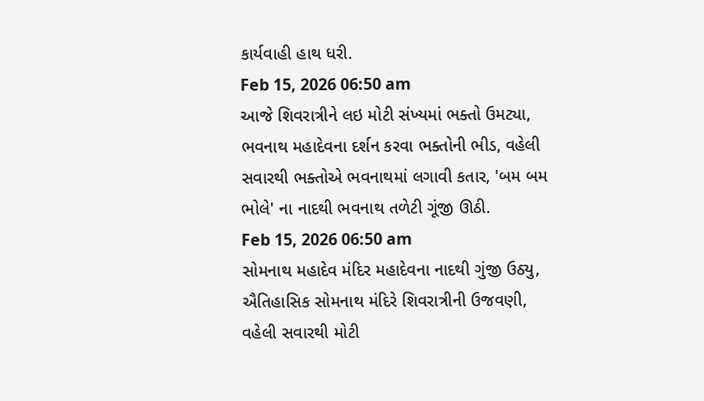કાર્યવાહી હાથ ધરી.
Feb 15, 2026 06:50 am
આજે શિવરાત્રીને લઇ મોટી સંખ્યમાં ભક્તો ઉમટ્યા, ભવનાથ મહાદેવના દર્શન કરવા ભક્તોની ભીડ, વહેલી સવારથી ભક્તોએ ભવનાથમાં લગાવી કતાર, 'બમ બમ ભોલે' ના નાદથી ભવનાથ તળેટી ગૂંજી ઊઠી.
Feb 15, 2026 06:50 am
સોમનાથ મહાદેવ મંદિર મહાદેવના નાદથી ગુંજી ઉઠ્યુ, ઐતિહાસિક સોમનાથ મંદિરે શિવરાત્રીની ઉજવણી, વહેલી સવારથી મોટી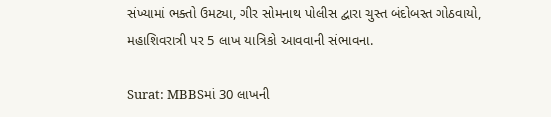સંખ્યામાં ભક્તો ઉમટ્યા, ગીર સોમનાથ પોલીસ દ્વારા ચુસ્ત બંદોબસ્ત ગોઠવાયો, મહાશિવરાત્રી પર 5 લાખ યાત્રિકો આવવાની સંભાવના.

Surat: MBBSમાં 30 લાખની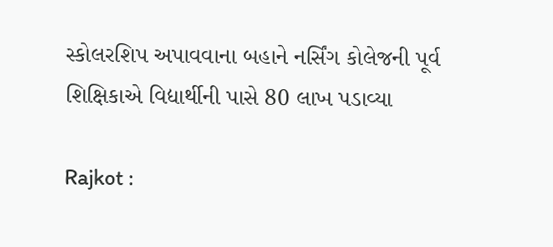સ્કોલરશિપ અપાવવાના બહાને નર્સિંગ કોલેજની પૂર્વ શિક્ષિકાએ વિદ્યાર્થીની પાસે 80 લાખ પડાવ્યા

Rajkot :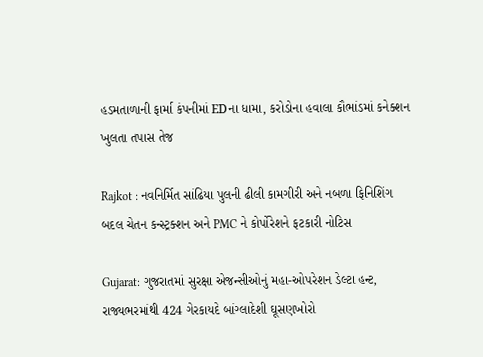હડમતાળાની ફાર્મા કંપનીમાં EDના ધામા, કરોડોના હવાલા કૌભાંડમાં કનેક્શન ખુલતા તપાસ તેજ

Rajkot : નવનિર્મિત સાંઢિયા પુલની ઢીલી કામગીરી અને નબળા ફિનિશિંગ બદલ ચેતન કન્સ્ટ્રક્શન અને PMC ને કોર્પોરેશને ફટકારી નોટિસ

Gujarat: ગુજરાતમાં સુરક્ષા એજન્સીઓનું મહા-ઓપરેશન ડેલ્ટા હન્ટ, રાજ્યભરમાંથી 424 ગેરકાયદે બાંગ્લાદેશી ઘૂસણખોરો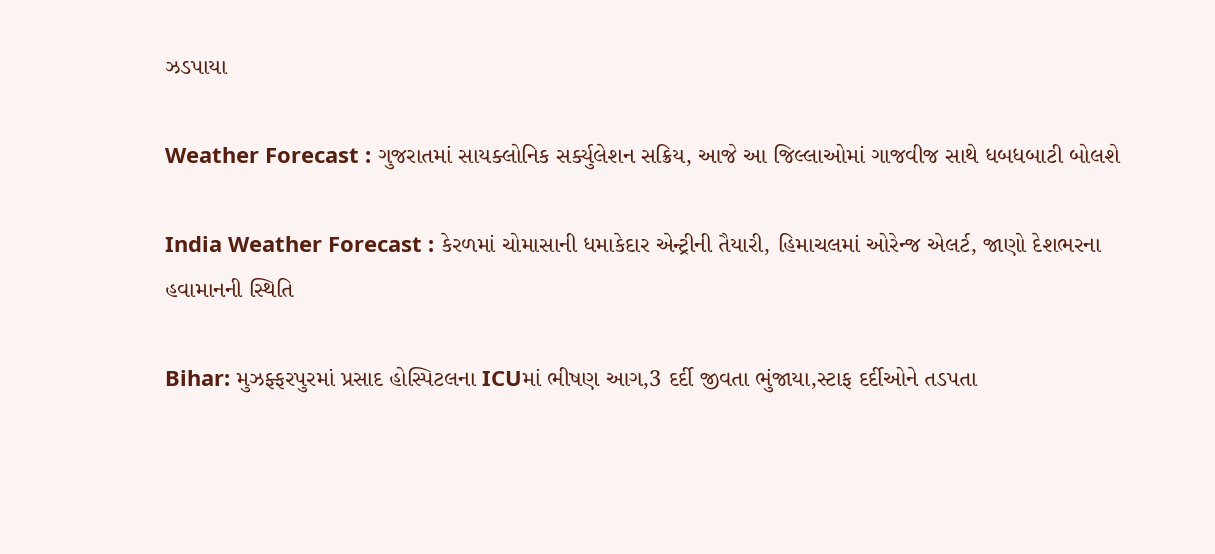ઝડપાયા

Weather Forecast : ગુજરાતમાં સાયક્લોનિક સર્ક્યુલેશન સક્રિય, આજે આ જિલ્લાઓમાં ગાજવીજ સાથે ધબધબાટી બોલશે

India Weather Forecast : કેરળમાં ચોમાસાની ધમાકેદાર એન્ટ્રીની તૈયારી, હિમાચલમાં ઓરેન્જ એલર્ટ, જાણો દેશભરના હવામાનની સ્થિતિ

Bihar: મુઝફ્ફરપુરમાં પ્રસાદ હોસ્પિટલના ICUમાં ભીષણ આગ,3 દર્દી જીવતા ભુંજાયા,સ્ટાફ દર્દીઓને તડપતા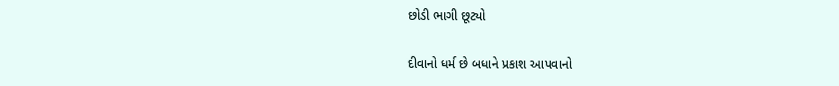છોડી ભાગી છૂટ્યો

દીવાનો ધર્મ છે બધાને પ્રકાશ આપવાનો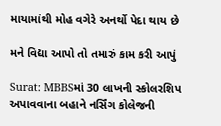માયામાંથી મોહ વગેરે અનર્થો પેદા થાય છે

મને વિદ્યા આપો તો તમારું કામ કરી આપું

Surat: MBBSમાં 30 લાખની સ્કોલરશિપ અપાવવાના બહાને નર્સિંગ કોલેજની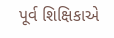પૂર્વ શિક્ષિકાએ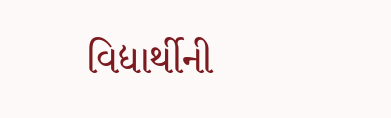વિદ્યાર્થીની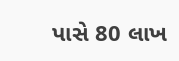પાસે 80 લાખ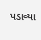પડાવ્યા